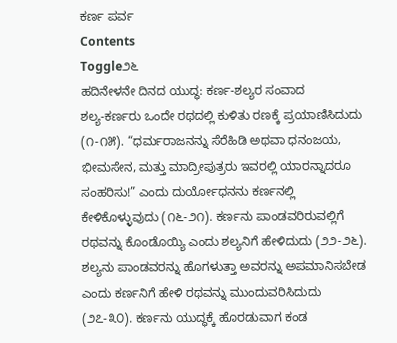ಕರ್ಣ ಪರ್ವ
Contents
Toggle೨೬
ಹದಿನೇಳನೇ ದಿನದ ಯುದ್ಧ: ಕರ್ಣ-ಶಲ್ಯರ ಸಂವಾದ
ಶಲ್ಯ-ಕರ್ಣರು ಒಂದೇ ರಥದಲ್ಲಿ ಕುಳಿತು ರಣಕ್ಕೆ ಪ್ರಯಾಣಿಸಿದುದು (೧-೧೫). “ಧರ್ಮರಾಜನನ್ನು ಸೆರೆಹಿಡಿ ಅಥವಾ ಧನಂಜಯ, ಭೀಮಸೇನ, ಮತ್ತು ಮಾದ್ರೀಪುತ್ರರು ಇವರಲ್ಲಿ ಯಾರನ್ನಾದರೂ ಸಂಹರಿಸು!” ಎಂದು ದುರ್ಯೋಧನನು ಕರ್ಣನಲ್ಲಿ ಕೇಳಿಕೊಳ್ಳುವುದು (೧೬-೨೧). ಕರ್ಣನು ಪಾಂಡವರಿರುವಲ್ಲಿಗೆ ರಥವನ್ನು ಕೊಂಡೊಯ್ಯಿ ಎಂದು ಶಲ್ಯನಿಗೆ ಹೇಳಿದುದು (೨೨-೨೬). ಶಲ್ಯನು ಪಾಂಡವರನ್ನು ಹೊಗಳುತ್ತಾ ಅವರನ್ನು ಅಪಮಾನಿಸಬೇಡ ಎಂದು ಕರ್ಣನಿಗೆ ಹೇಳಿ ರಥವನ್ನು ಮುಂದುವರಿಸಿದುದು (೨೭-೩೦). ಕರ್ಣನು ಯುದ್ಧಕ್ಕೆ ಹೊರಡುವಾಗ ಕಂಡ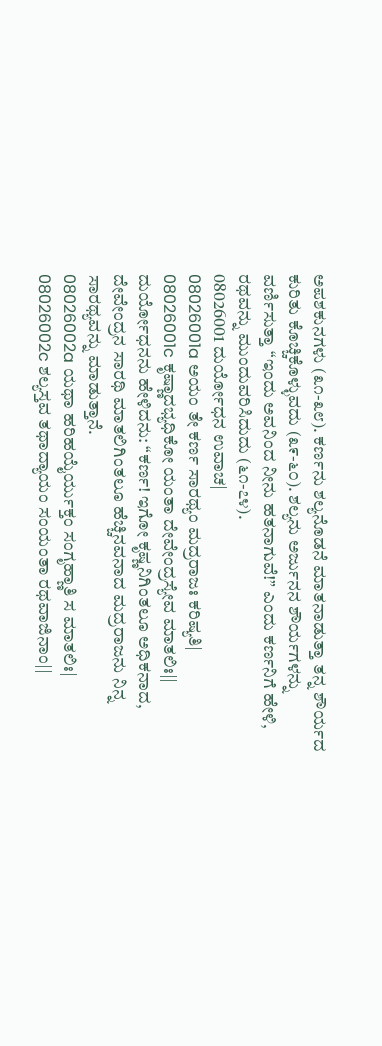ಅಪಶಕುನಗಳು (೩೧-೩೮). ಕರ್ಣನು ಶಲ್ಯನೊಡನೆ ಮಾತನಾಡುತ್ತಾ ತನ್ನ ಶೌರ್ಯದ ಕುರಿತು ಕೊಚ್ಚಿಕೊಳ್ಳುವದು (೩೯-೬೦). ಶಲ್ಯನು ಅರ್ಜುನನ ಶೌರ್ಯಗಳನ್ನು ವರ್ಣಿಸುತ್ತಾ “ಇಂದು ಅವನಿಂದ ನೀನು ಹತನಾಗುವೆ!” ಎಂದು ಕರ್ಣನಿಗೆ ಹೇಳಿ, ರಥವನ್ನು ಮುಂದುವರಿಸಿದುದು (೬೧-೭೪).
08026001 ದುರ್ಯೋಧನ ಉವಾಚ|
08026001a ಅಯಂ ತೇ ಕರ್ಣ ಸಾರಥ್ಯಂ ಮದ್ರರಾಜಃ ಕರಿಷ್ಯತಿ|
08026001c ಕೃಷ್ಣಾದಭ್ಯಧಿಕೋ ಯಂತಾ ದೇವೇಂದ್ರಸ್ಯೇವ ಮಾತಲಿಃ||
ದುರ್ಯೋಧನನು ಹೇಳಿದನು: “ಕರ್ಣ! ಇಗೋ ಕೃಷ್ಣನಿಗಿಂತಲೂ ಅಧಿಕನಾದ, ದೇವೇಂದ್ರನ ಸಾರಥಿ ಮಾತಲಿಗಿಂತಲೂ ಹೆಚ್ಚಿನವನಾದ ಮದ್ರರಾಜನು ನಿನ್ನ ಸಾರಥ್ಯವನ್ನು ಮಾಡುತ್ತಾನೆ.
08026002a ಯಥಾ ಹರಿಹಯೈರ್ಯುಕ್ತಂ ಸಂಗೃಹ್ಣಾತಿ ಸ ಮಾತಲಿಃ|
08026002c ಶಲ್ಯಸ್ತವ ತಥಾದ್ಯಾಯಂ ಸಂಯಂತಾ ರಥವಾಜಿನಾಂ||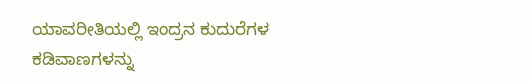ಯಾವರೀತಿಯಲ್ಲಿ ಇಂದ್ರನ ಕುದುರೆಗಳ ಕಡಿವಾಣಗಳನ್ನು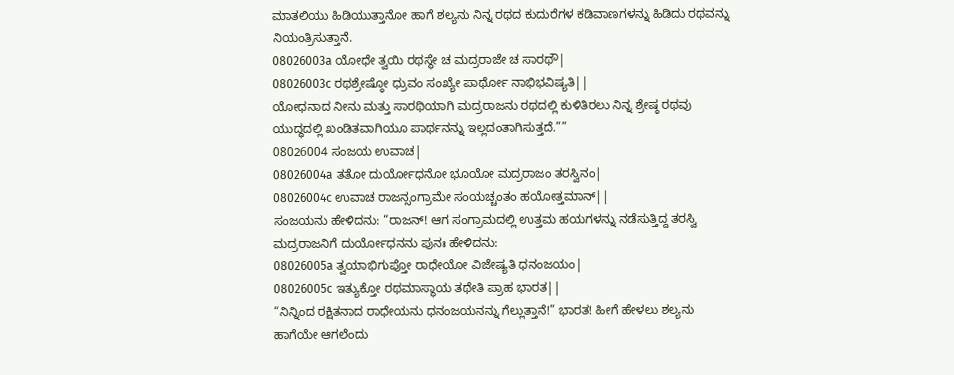ಮಾತಲಿಯು ಹಿಡಿಯುತ್ತಾನೋ ಹಾಗೆ ಶಲ್ಯನು ನಿನ್ನ ರಥದ ಕುದುರೆಗಳ ಕಡಿವಾಣಗಳನ್ನು ಹಿಡಿದು ರಥವನ್ನು ನಿಯಂತ್ರಿಸುತ್ತಾನೆ.
08026003a ಯೋಧೇ ತ್ವಯಿ ರಥಸ್ಥೇ ಚ ಮದ್ರರಾಜೇ ಚ ಸಾರಥೌ|
08026003c ರಥಶ್ರೇಷ್ಠೋ ಧ್ರುವಂ ಸಂಖ್ಯೇ ಪಾರ್ಥೋ ನಾಭಿಭವಿಷ್ಯತಿ||
ಯೋಧನಾದ ನೀನು ಮತ್ತು ಸಾರಥಿಯಾಗಿ ಮದ್ರರಾಜನು ರಥದಲ್ಲಿ ಕುಳಿತಿರಲು ನಿನ್ನ ಶ್ರೇಷ್ಠ ರಥವು ಯುದ್ಧದಲ್ಲಿ ಖಂಡಿತವಾಗಿಯೂ ಪಾರ್ಥನನ್ನು ಇಲ್ಲದಂತಾಗಿಸುತ್ತದೆ.””
08026004 ಸಂಜಯ ಉವಾಚ|
08026004a ತತೋ ದುರ್ಯೋಧನೋ ಭೂಯೋ ಮದ್ರರಾಜಂ ತರಸ್ವಿನಂ|
08026004c ಉವಾಚ ರಾಜನ್ಸಂಗ್ರಾಮೇ ಸಂಯಚ್ಚಂತಂ ಹಯೋತ್ತಮಾನ್||
ಸಂಜಯನು ಹೇಳಿದನು: “ರಾಜನ್! ಆಗ ಸಂಗ್ರಾಮದಲ್ಲಿ ಉತ್ತಮ ಹಯಗಳನ್ನು ನಡೆಸುತ್ತಿದ್ದ ತರಸ್ವಿ ಮದ್ರರಾಜನಿಗೆ ದುರ್ಯೋಧನನು ಪುನಃ ಹೇಳಿದನು:
08026005a ತ್ವಯಾಭಿಗುಪ್ತೋ ರಾಧೇಯೋ ವಿಜೇಷ್ಯತಿ ಧನಂಜಯಂ|
08026005c ಇತ್ಯುಕ್ತೋ ರಥಮಾಸ್ಥಾಯ ತಥೇತಿ ಪ್ರಾಹ ಭಾರತ||
“ನಿನ್ನಿಂದ ರಕ್ಷಿತನಾದ ರಾಧೇಯನು ಧನಂಜಯನನ್ನು ಗೆಲ್ಲುತ್ತಾನೆ!” ಭಾರತ! ಹೀಗೆ ಹೇಳಲು ಶಲ್ಯನು ಹಾಗೆಯೇ ಆಗಲೆಂದು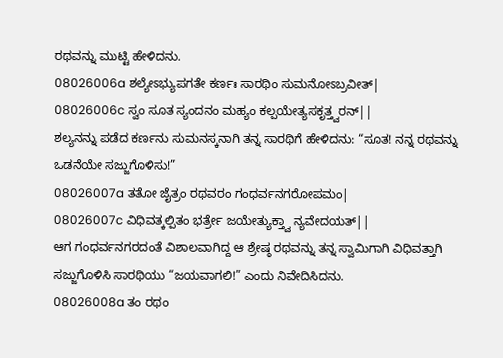ರಥವನ್ನು ಮುಟ್ಟಿ ಹೇಳಿದನು.
08026006a ಶಲ್ಯೇಽಭ್ಯುಪಗತೇ ಕರ್ಣಃ ಸಾರಥಿಂ ಸುಮನೋಽಬ್ರವೀತ್|
08026006c ಸ್ವಂ ಸೂತ ಸ್ಯಂದನಂ ಮಹ್ಯಂ ಕಲ್ಪಯೇತ್ಯಸಕೃತ್ತ್ವರನ್||
ಶಲ್ಯನನ್ನು ಪಡೆದ ಕರ್ಣನು ಸುಮನಸ್ಕನಾಗಿ ತನ್ನ ಸಾರಥಿಗೆ ಹೇಳಿದನು: “ಸೂತ! ನನ್ನ ರಥವನ್ನು ಒಡನೆಯೇ ಸಜ್ಜುಗೊಳಿಸು!”
08026007a ತತೋ ಜೈತ್ರಂ ರಥವರಂ ಗಂಧರ್ವನಗರೋಪಮಂ|
08026007c ವಿಧಿವತ್ಕಲ್ಪಿತಂ ಭರ್ತ್ರೇ ಜಯೇತ್ಯುಕ್ತ್ವಾ ನ್ಯವೇದಯತ್||
ಆಗ ಗಂಧರ್ವನಗರದಂತೆ ವಿಶಾಲವಾಗಿದ್ದ ಆ ಶ್ರೇಷ್ಠ ರಥವನ್ನು ತನ್ನ ಸ್ವಾಮಿಗಾಗಿ ವಿಧಿವತ್ತಾಗಿ ಸಜ್ಜುಗೊಳಿಸಿ ಸಾರಥಿಯು “ಜಯವಾಗಲಿ!” ಎಂದು ನಿವೇದಿಸಿದನು.
08026008a ತಂ ರಥಂ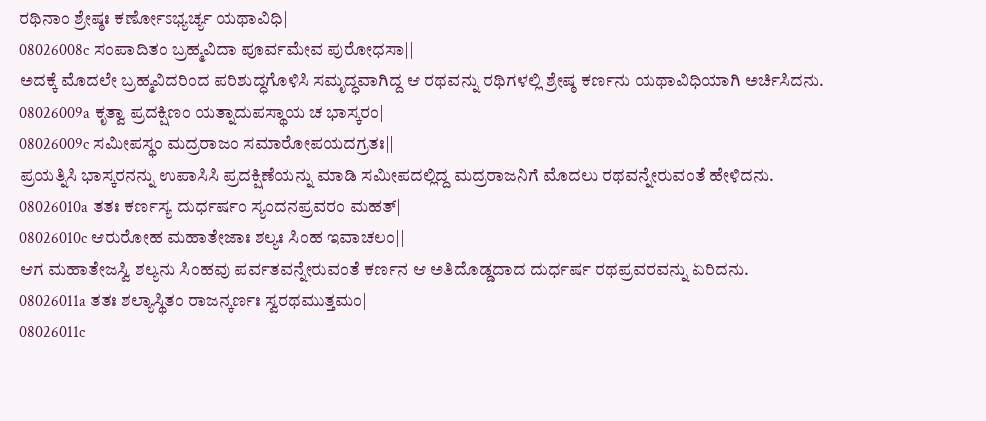ರಥಿನಾಂ ಶ್ರೇಷ್ಠಃ ಕರ್ಣೋಽಭ್ಯರ್ಚ್ಯ ಯಥಾವಿಧಿ|
08026008c ಸಂಪಾದಿತಂ ಬ್ರಹ್ಮವಿದಾ ಪೂರ್ವಮೇವ ಪುರೋಧಸಾ||
ಅದಕ್ಕೆ ಮೊದಲೇ ಬ್ರಹ್ಮವಿದರಿಂದ ಪರಿಶುದ್ಧಗೊಳಿಸಿ ಸಮೃದ್ಧವಾಗಿದ್ದ ಆ ರಥವನ್ನು ರಥಿಗಳಲ್ಲಿ ಶ್ರೇಷ್ಠ ಕರ್ಣನು ಯಥಾವಿಧಿಯಾಗಿ ಅರ್ಚಿಸಿದನು.
08026009a ಕೃತ್ವಾ ಪ್ರದಕ್ಷಿಣಂ ಯತ್ನಾದುಪಸ್ಥಾಯ ಚ ಭಾಸ್ಕರಂ|
08026009c ಸಮೀಪಸ್ಥಂ ಮದ್ರರಾಜಂ ಸಮಾರೋಪಯದಗ್ರತಃ||
ಪ್ರಯತ್ನಿಸಿ ಭಾಸ್ಕರನನ್ನು ಉಪಾಸಿಸಿ ಪ್ರದಕ್ಷಿಣೆಯನ್ನು ಮಾಡಿ ಸಮೀಪದಲ್ಲಿದ್ದ ಮದ್ರರಾಜನಿಗೆ ಮೊದಲು ರಥವನ್ನೇರುವಂತೆ ಹೇಳಿದನು.
08026010a ತತಃ ಕರ್ಣಸ್ಯ ದುರ್ಧರ್ಷಂ ಸ್ಯಂದನಪ್ರವರಂ ಮಹತ್|
08026010c ಆರುರೋಹ ಮಹಾತೇಜಾಃ ಶಲ್ಯಃ ಸಿಂಹ ಇವಾಚಲಂ||
ಆಗ ಮಹಾತೇಜಸ್ವಿ ಶಲ್ಯನು ಸಿಂಹವು ಪರ್ವತವನ್ನೇರುವಂತೆ ಕರ್ಣನ ಆ ಅತಿದೊಡ್ಡದಾದ ದುರ್ಧರ್ಷ ರಥಪ್ರವರವನ್ನು ಏರಿದನು.
08026011a ತತಃ ಶಲ್ಯಾಸ್ಥಿತಂ ರಾಜನ್ಕರ್ಣಃ ಸ್ವರಥಮುತ್ತಮಂ|
08026011c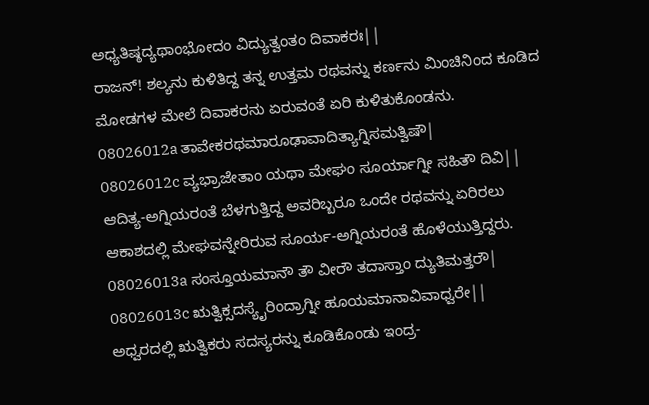ಅಧ್ಯತಿಷ್ಠದ್ಯಥಾಂಭೋದಂ ವಿದ್ಯುತ್ವಂತಂ ದಿವಾಕರಃ||
ರಾಜನ್! ಶಲ್ಯನು ಕುಳಿತಿದ್ದ ತನ್ನ ಉತ್ತಮ ರಥವನ್ನು ಕರ್ಣನು ಮಿಂಚಿನಿಂದ ಕೂಡಿದ ಮೋಡಗಳ ಮೇಲೆ ದಿವಾಕರನು ಏರುವಂತೆ ಏರಿ ಕುಳಿತುಕೊಂಡನು.
08026012a ತಾವೇಕರಥಮಾರೂಢಾವಾದಿತ್ಯಾಗ್ನಿಸಮತ್ವಿಷೌ|
08026012c ವ್ಯಭ್ರಾಜೇತಾಂ ಯಥಾ ಮೇಘಂ ಸೂರ್ಯಾಗ್ನೀ ಸಹಿತೌ ದಿವಿ||
ಆದಿತ್ಯ-ಅಗ್ನಿಯರಂತೆ ಬೆಳಗುತ್ತಿದ್ದ ಅವರಿಬ್ಬರೂ ಒಂದೇ ರಥವನ್ನು ಏರಿರಲು ಆಕಾಶದಲ್ಲಿ ಮೇಘವನ್ನೇರಿರುವ ಸೂರ್ಯ-ಅಗ್ನಿಯರಂತೆ ಹೊಳೆಯುತ್ತಿದ್ದರು.
08026013a ಸಂಸ್ತೂಯಮಾನೌ ತೌ ವೀರೌ ತದಾಸ್ತಾಂ ದ್ಯುತಿಮತ್ತರೌ|
08026013c ಋತ್ವಿಕ್ಸದಸ್ಯೈರಿಂದ್ರಾಗ್ನೀ ಹೂಯಮಾನಾವಿವಾಧ್ವರೇ||
ಅಧ್ವರದಲ್ಲಿ ಋತ್ವಿಕರು ಸದಸ್ಯರನ್ನು ಕೂಡಿಕೊಂಡು ಇಂದ್ರ-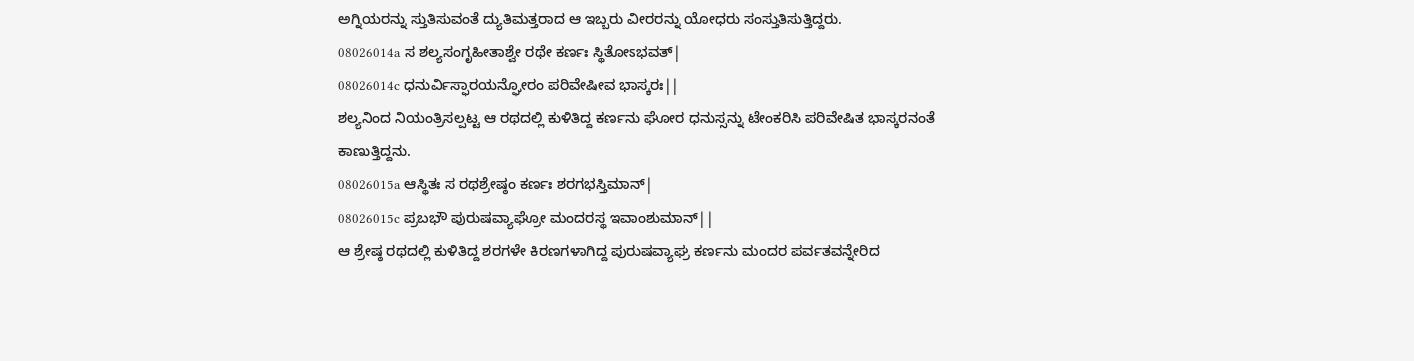ಅಗ್ನಿಯರನ್ನು ಸ್ತುತಿಸುವಂತೆ ದ್ಯುತಿಮತ್ತರಾದ ಆ ಇಬ್ಬರು ವೀರರನ್ನು ಯೋಧರು ಸಂಸ್ತುತಿಸುತ್ತಿದ್ದರು.
08026014a ಸ ಶಲ್ಯಸಂಗೃಹೀತಾಶ್ವೇ ರಥೇ ಕರ್ಣಃ ಸ್ಥಿತೋಽಭವತ್|
08026014c ಧನುರ್ವಿಸ್ಫಾರಯನ್ಘೋರಂ ಪರಿವೇಷೀವ ಭಾಸ್ಕರಃ||
ಶಲ್ಯನಿಂದ ನಿಯಂತ್ರಿಸಲ್ಪಟ್ಟ ಆ ರಥದಲ್ಲಿ ಕುಳಿತಿದ್ದ ಕರ್ಣನು ಘೋರ ಧನುಸ್ಸನ್ನು ಟೇಂಕರಿಸಿ ಪರಿವೇಷಿತ ಭಾಸ್ಕರನಂತೆ ಕಾಣುತ್ತಿದ್ದನು.
08026015a ಆಸ್ಥಿತಃ ಸ ರಥಶ್ರೇಷ್ಠಂ ಕರ್ಣಃ ಶರಗಭಸ್ತಿಮಾನ್|
08026015c ಪ್ರಬಭೌ ಪುರುಷವ್ಯಾಘ್ರೋ ಮಂದರಸ್ಥ ಇವಾಂಶುಮಾನ್||
ಆ ಶ್ರೇಷ್ಠ ರಥದಲ್ಲಿ ಕುಳಿತಿದ್ದ ಶರಗಳೇ ಕಿರಣಗಳಾಗಿದ್ದ ಪುರುಷವ್ಯಾಘ್ರ ಕರ್ಣನು ಮಂದರ ಪರ್ವತವನ್ನೇರಿದ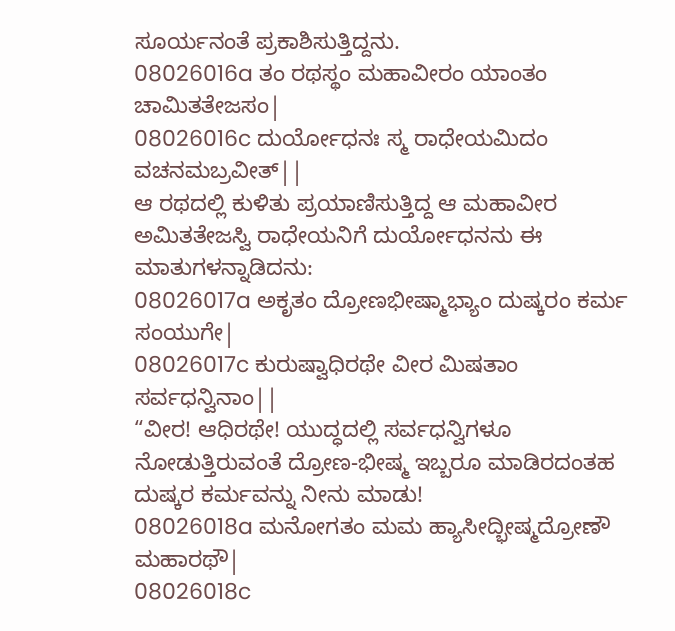ಸೂರ್ಯನಂತೆ ಪ್ರಕಾಶಿಸುತ್ತಿದ್ದನು.
08026016a ತಂ ರಥಸ್ಥಂ ಮಹಾವೀರಂ ಯಾಂತಂ ಚಾಮಿತತೇಜಸಂ|
08026016c ದುರ್ಯೋಧನಃ ಸ್ಮ ರಾಧೇಯಮಿದಂ ವಚನಮಬ್ರವೀತ್||
ಆ ರಥದಲ್ಲಿ ಕುಳಿತು ಪ್ರಯಾಣಿಸುತ್ತಿದ್ದ ಆ ಮಹಾವೀರ ಅಮಿತತೇಜಸ್ವಿ ರಾಧೇಯನಿಗೆ ದುರ್ಯೋಧನನು ಈ ಮಾತುಗಳನ್ನಾಡಿದನು:
08026017a ಅಕೃತಂ ದ್ರೋಣಭೀಷ್ಮಾಭ್ಯಾಂ ದುಷ್ಕರಂ ಕರ್ಮ ಸಂಯುಗೇ|
08026017c ಕುರುಷ್ವಾಧಿರಥೇ ವೀರ ಮಿಷತಾಂ ಸರ್ವಧನ್ವಿನಾಂ||
“ವೀರ! ಆಧಿರಥೇ! ಯುದ್ಧದಲ್ಲಿ ಸರ್ವಧನ್ವಿಗಳೂ ನೋಡುತ್ತಿರುವಂತೆ ದ್ರೋಣ-ಭೀಷ್ಮ ಇಬ್ಬರೂ ಮಾಡಿರದಂತಹ ದುಷ್ಕರ ಕರ್ಮವನ್ನು ನೀನು ಮಾಡು!
08026018a ಮನೋಗತಂ ಮಮ ಹ್ಯಾಸೀದ್ಭೀಷ್ಮದ್ರೋಣೌ ಮಹಾರಥೌ|
08026018c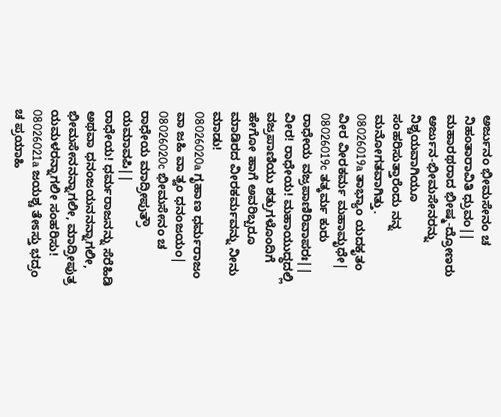ಅರ್ಜುನಂ ಭೀಮಸೇನಂ ಚ ನಿಹಂತಾರಾವಿತಿ ಧ್ರುವಂ||
ಮಹಾರಥರಾದ ಭೀಷ್ಮ-ದ್ರೋಣರು ಅರ್ಜುನ-ಭೀಮಸೇನರನ್ನು ನಿಶ್ಚಯವಾಗಿಯೂ ಸಂಹರಿಸುತ್ತಾರೆಂದು ನನ್ನ ಮನೋಗತವಾಗಿತ್ತು.
08026019a ತಾಭ್ಯಾಂ ಯದಕೃತಂ ವೀರ ವೀರಕರ್ಮ ಮಹಾಮೃಧೇ|
08026019c ತತ್ಕರ್ಮ ಕುರು ರಾಧೇಯ ವಜ್ರಪಾಣಿರಿವಾಪರಃ||
ವೀರ! ರಾಧೇಯ! ಮಹಾಯುದ್ಧದಲ್ಲಿ ವಜ್ರಪಾಣಿಯು ಶತ್ರುಗಳೊಂದಿಗೆ ಹೇಗೋ ಹಾಗೆ ಅವರಿಬ್ಬರೂ ಮಾಡಿರದ ವೀರಕರ್ಮವನ್ನು ನೀನು ಮಾಡು!
08026020a ಗೃಹಾಣ ಧರ್ಮರಾಜಂ ವಾ ಜಹಿ ವಾ ತ್ವಂ ಧನಂಜಯಂ|
08026020c ಭೀಮಸೇನಂ ಚ ರಾಧೇಯ ಮಾದ್ರೀಪುತ್ರೌ ಯಮಾವಪಿ||
ರಾಧೇಯ! ಧರ್ಮರಾಜನನ್ನು ಸೆರೆಹಿಡಿ ಅಥವಾ ಧನಂಜಯನನನ್ನಾಗಲೀ, ಭೀಮಸೇನನನ್ನಾಗಲೀ, ಮಾದ್ರೀಪುತ್ರ ಯಮಳರನ್ನಾಗಲೀ ಸಂಹರಿಸು!
08026021a ಜಯಶ್ಚ ತೇಽಸ್ತು ಭದ್ರಂ ಚ ಪ್ರಯಾಹಿ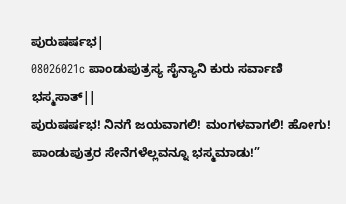ಪುರುಷರ್ಷಭ|
08026021c ಪಾಂಡುಪುತ್ರಸ್ಯ ಸೈನ್ಯಾನಿ ಕುರು ಸರ್ವಾಣಿ ಭಸ್ಮಸಾತ್||
ಪುರುಷರ್ಷಭ! ನಿನಗೆ ಜಯವಾಗಲಿ! ಮಂಗಳವಾಗಲಿ! ಹೋಗು! ಪಾಂಡುಪುತ್ರರ ಸೇನೆಗಳೆಲ್ಲವನ್ನೂ ಭಸ್ಮಮಾಡು!”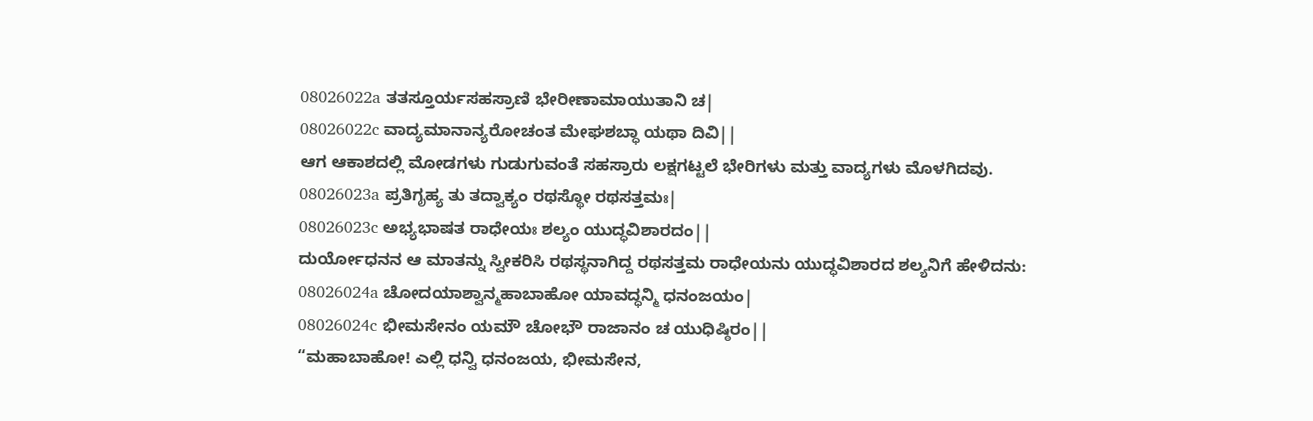08026022a ತತಸ್ತೂರ್ಯಸಹಸ್ರಾಣಿ ಭೇರೀಣಾಮಾಯುತಾನಿ ಚ|
08026022c ವಾದ್ಯಮಾನಾನ್ಯರೋಚಂತ ಮೇಘಶಬ್ಧಾ ಯಥಾ ದಿವಿ||
ಆಗ ಆಕಾಶದಲ್ಲಿ ಮೋಡಗಳು ಗುಡುಗುವಂತೆ ಸಹಸ್ರಾರು ಲಕ್ಷಗಟ್ಟಲೆ ಭೇರಿಗಳು ಮತ್ತು ವಾದ್ಯಗಳು ಮೊಳಗಿದವು.
08026023a ಪ್ರತಿಗೃಹ್ಯ ತು ತದ್ವಾಕ್ಯಂ ರಥಸ್ಥೋ ರಥಸತ್ತಮಃ|
08026023c ಅಭ್ಯಭಾಷತ ರಾಧೇಯಃ ಶಲ್ಯಂ ಯುದ್ಧವಿಶಾರದಂ||
ದುರ್ಯೋಧನನ ಆ ಮಾತನ್ನು ಸ್ವೀಕರಿಸಿ ರಥಸ್ಥನಾಗಿದ್ದ ರಥಸತ್ತಮ ರಾಧೇಯನು ಯುದ್ಧವಿಶಾರದ ಶಲ್ಯನಿಗೆ ಹೇಳಿದನು:
08026024a ಚೋದಯಾಶ್ವಾನ್ಮಹಾಬಾಹೋ ಯಾವದ್ಧನ್ಮಿ ಧನಂಜಯಂ|
08026024c ಭೀಮಸೇನಂ ಯಮೌ ಚೋಭೌ ರಾಜಾನಂ ಚ ಯುಧಿಷ್ಠಿರಂ||
“ಮಹಾಬಾಹೋ! ಎಲ್ಲಿ ಧನ್ವಿ ಧನಂಜಯ, ಭೀಮಸೇನ,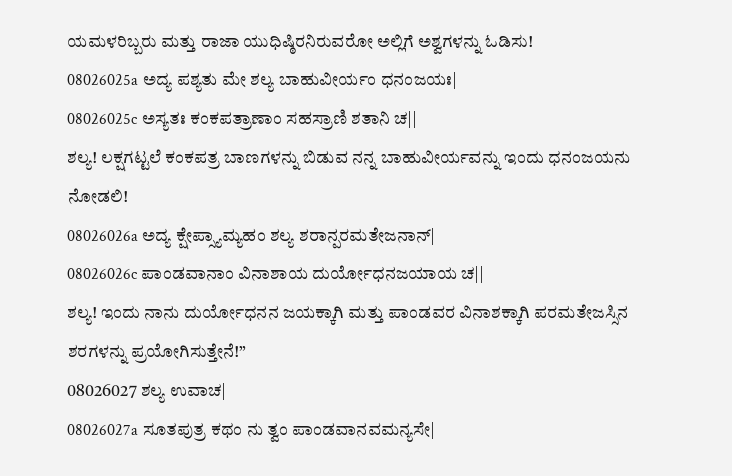ಯಮಳರಿಬ್ಬರು ಮತ್ತು ರಾಜಾ ಯುಧಿಷ್ಠಿರನಿರುವರೋ ಅಲ್ಲಿಗೆ ಅಶ್ವಗಳನ್ನು ಓಡಿಸು!
08026025a ಅದ್ಯ ಪಶ್ಯತು ಮೇ ಶಲ್ಯ ಬಾಹುವೀರ್ಯಂ ಧನಂಜಯಃ|
08026025c ಅಸ್ಯತಃ ಕಂಕಪತ್ರಾಣಾಂ ಸಹಸ್ರಾಣಿ ಶತಾನಿ ಚ||
ಶಲ್ಯ! ಲಕ್ಷಗಟ್ಟಲೆ ಕಂಕಪತ್ರ ಬಾಣಗಳನ್ನು ಬಿಡುವ ನನ್ನ ಬಾಹುವೀರ್ಯವನ್ನು ಇಂದು ಧನಂಜಯನು ನೋಡಲಿ!
08026026a ಅದ್ಯ ಕ್ಷೇಪ್ಸ್ಯಾಮ್ಯಹಂ ಶಲ್ಯ ಶರಾನ್ಪರಮತೇಜನಾನ್|
08026026c ಪಾಂಡವಾನಾಂ ವಿನಾಶಾಯ ದುರ್ಯೋಧನಜಯಾಯ ಚ||
ಶಲ್ಯ! ಇಂದು ನಾನು ದುರ್ಯೋಧನನ ಜಯಕ್ಕಾಗಿ ಮತ್ತು ಪಾಂಡವರ ವಿನಾಶಕ್ಕಾಗಿ ಪರಮತೇಜಸ್ಸಿನ ಶರಗಳನ್ನು ಪ್ರಯೋಗಿಸುತ್ತೇನೆ!”
08026027 ಶಲ್ಯ ಉವಾಚ|
08026027a ಸೂತಪುತ್ರ ಕಥಂ ನು ತ್ವಂ ಪಾಂಡವಾನವಮನ್ಯಸೇ|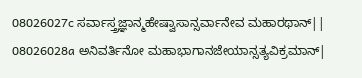08026027c ಸರ್ವಾಸ್ತ್ರಜ್ಞಾನ್ಮಹೇಷ್ವಾಸಾನ್ಸರ್ವಾನೇವ ಮಹಾರಥಾನ್||
08026028a ಅನಿವರ್ತಿನೋ ಮಹಾಭಾಗಾನಜೇಯಾನ್ಸತ್ಯವಿಕ್ರಮಾನ್|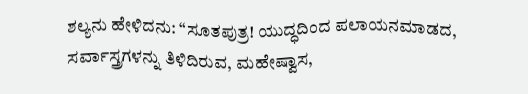ಶಲ್ಯನು ಹೇಳಿದನು: “ಸೂತಪುತ್ರ! ಯುದ್ಧದಿಂದ ಪಲಾಯನಮಾಡದ, ಸರ್ವಾಸ್ತ್ರಗಳನ್ನು ತಿಳಿದಿರುವ, ಮಹೇಷ್ವಾಸ,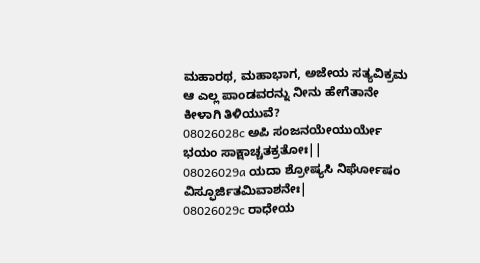ಮಹಾರಥ, ಮಹಾಭಾಗ, ಅಜೇಯ ಸತ್ಯವಿಕ್ರಮ ಆ ಎಲ್ಲ ಪಾಂಡವರನ್ನು ನೀನು ಹೇಗೆತಾನೇ ಕೀಳಾಗಿ ತಿಳಿಯುವೆ?
08026028c ಅಪಿ ಸಂಜನಯೇಯುರ್ಯೇ ಭಯಂ ಸಾಕ್ಷಾಚ್ಚತಕ್ರತೋಃ||
08026029a ಯದಾ ಶ್ರೋಷ್ಯಸಿ ನಿರ್ಘೋಷಂ ವಿಸ್ಫೂರ್ಜಿತಮಿವಾಶನೇಃ|
08026029c ರಾಧೇಯ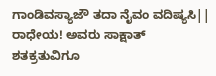ಗಾಂಡಿವಸ್ಯಾಜೌ ತದಾ ನೈವಂ ವದಿಷ್ಯಸಿ||
ರಾಧೇಯ! ಅವರು ಸಾಕ್ಷಾತ್ ಶತಕ್ರತುವಿಗೂ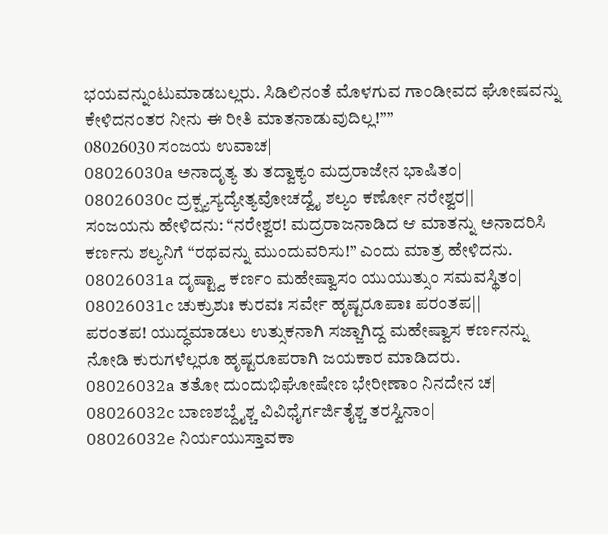ಭಯವನ್ನುಂಟುಮಾಡಬಲ್ಲರು. ಸಿಡಿಲಿನಂತೆ ಮೊಳಗುವ ಗಾಂಡೀವದ ಘೋಷವನ್ನು ಕೇಳಿದನಂತರ ನೀನು ಈ ರೀತಿ ಮಾತನಾಡುವುದಿಲ್ಲ!””
08026030 ಸಂಜಯ ಉವಾಚ|
08026030a ಅನಾದೃತ್ಯ ತು ತದ್ವಾಕ್ಯಂ ಮದ್ರರಾಜೇನ ಭಾಷಿತಂ|
08026030c ದ್ರಕ್ಷ್ಯಸ್ಯದ್ಯೇತ್ಯವೋಚದ್ವೈ ಶಲ್ಯಂ ಕರ್ಣೋ ನರೇಶ್ವರ||
ಸಂಜಯನು ಹೇಳಿದನು: “ನರೇಶ್ವರ! ಮದ್ರರಾಜನಾಡಿದ ಆ ಮಾತನ್ನು ಅನಾದರಿಸಿ ಕರ್ಣನು ಶಲ್ಯನಿಗೆ “ರಥವನ್ನು ಮುಂದುವರಿಸು!” ಎಂದು ಮಾತ್ರ ಹೇಳಿದನು.
08026031a ದೃಷ್ಟ್ವಾ ಕರ್ಣಂ ಮಹೇಷ್ವಾಸಂ ಯುಯುತ್ಸುಂ ಸಮವಸ್ಥಿತಂ|
08026031c ಚುಕ್ರುಶುಃ ಕುರವಃ ಸರ್ವೇ ಹೃಷ್ಟರೂಪಾಃ ಪರಂತಪ||
ಪರಂತಪ! ಯುದ್ಧಮಾಡಲು ಉತ್ಸುಕನಾಗಿ ಸಜ್ಜಾಗಿದ್ದ ಮಹೇಷ್ವಾಸ ಕರ್ಣನನ್ನು ನೋಡಿ ಕುರುಗಳೆಲ್ಲರೂ ಹೃಷ್ಟರೂಪರಾಗಿ ಜಯಕಾರ ಮಾಡಿದರು.
08026032a ತತೋ ದುಂದುಭಿಘೋಷೇಣ ಭೇರೀಣಾಂ ನಿನದೇನ ಚ|
08026032c ಬಾಣಶಬ್ದೈಶ್ಚ ವಿವಿಧೈರ್ಗರ್ಜಿತೈಶ್ಚ ತರಸ್ವಿನಾಂ|
08026032e ನಿರ್ಯಯುಸ್ತಾವಕಾ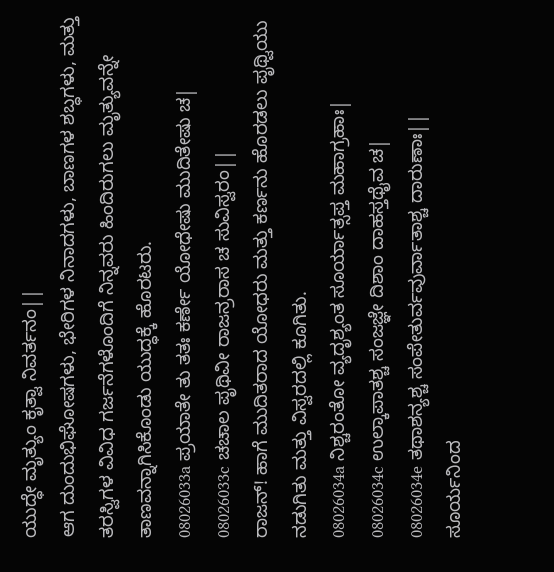ಯುದ್ಧೇ ಮೃತ್ಯುಂ ಕೃತ್ವಾ ನಿವರ್ತನಂ||
ಆಗ ದುಂದುಭಿಘೋಷಗಳು, ಭೇರಿಗಳ ನಿನಾದಗಳು, ಬಾಣಗಳ ಶಬ್ಧಗಳು, ಮತ್ತು ತರಸ್ವಿಗಳ ವಿವಿಧ ಗರ್ಜನೆಗಳೊಂದಿಗೆ ನಿನ್ನವರು ಹಿಂದಿರುಗಲು ಮೃತ್ಯುವನ್ನೇ ತಾಣವನ್ನಾಗಿಸಿಕೊಂಡು ಯುದ್ಧಕ್ಕೆ ಹೊರಟರು.
08026033a ಪ್ರಯಾತೇ ತು ತತಃ ಕರ್ಣೇ ಯೋಧೇಷು ಮುದಿತೇಷು ಚ|
08026033c ಚಚಾಲ ಪೃಥಿವೀ ರಾಜನ್ರರಾಸ ಚ ಸುವಿಸ್ವರಂ||
ರಾಜನ್! ಹಾಗೆ ಮುದಿತರಾದ ಯೋಧರು ಮತ್ತು ಕರ್ಣನು ಹೊರಡಲು ಪೃಥ್ವಿಯು ನಡುಗಿತು ಮತ್ತು ವಿಸ್ವರದಲ್ಲಿ ಕೂಗಿತು.
08026034a ನಿಶ್ಚರಂತೋ ವ್ಯದೃಶ್ಯಂತ ಸೂರ್ಯಾತ್ಸಪ್ತ ಮಹಾಗ್ರಹಾಃ|
08026034c ಉಲ್ಕಾಪಾತಶ್ಚ ಸಂಜಜ್ಞೇ ದಿಶಾಂ ದಾಹಸ್ತಥೈವ ಚ|
08026034e ತಥಾಶನ್ಯಶ್ಚ ಸಂಪೇತುರ್ವವುರ್ವಾತಾಶ್ಚ ದಾರುಣಾಃ||
ಸೂರ್ಯನಿಂದ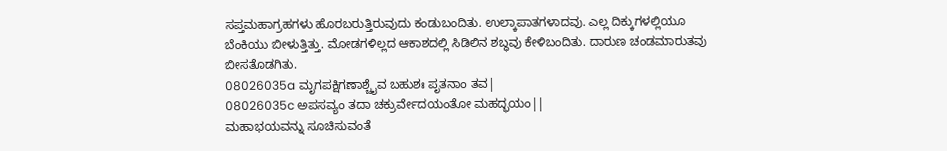ಸಪ್ತಮಹಾಗ್ರಹಗಳು ಹೊರಬರುತ್ತಿರುವುದು ಕಂಡುಬಂದಿತು. ಉಲ್ಕಾಪಾತಗಳಾದವು. ಎಲ್ಲ ದಿಕ್ಕುಗಳಲ್ಲಿಯೂ ಬೆಂಕಿಯು ಬೀಳುತ್ತಿತ್ತು. ಮೋಡಗಳಿಲ್ಲದ ಆಕಾಶದಲ್ಲಿ ಸಿಡಿಲಿನ ಶಬ್ಧವು ಕೇಳಿಬಂದಿತು. ದಾರುಣ ಚಂಡಮಾರುತವು ಬೀಸತೊಡಗಿತು.
08026035a ಮೃಗಪಕ್ಷಿಗಣಾಶ್ಚೈವ ಬಹುಶಃ ಪೃತನಾಂ ತವ|
08026035c ಅಪಸವ್ಯಂ ತದಾ ಚಕ್ರುರ್ವೇದಯಂತೋ ಮಹದ್ಭಯಂ||
ಮಹಾಭಯವನ್ನು ಸೂಚಿಸುವಂತೆ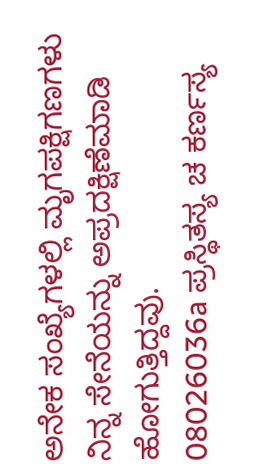ಅನೇಕ ಸಂಖ್ಯೆಗಳಲ್ಲಿ ಮೃಗಪಕ್ಷಿಗಣಗಳು ನಿನ್ನ ಸೇನೆಯನ್ನು ಅಪ್ರದಕ್ಷಿಣೆಮಾಡಿ ಹೋಗುತ್ತಿದ್ದವು.
08026036a ಪ್ರಸ್ಥಿತಸ್ಯ ಚ ಕರ್ಣಸ್ಯ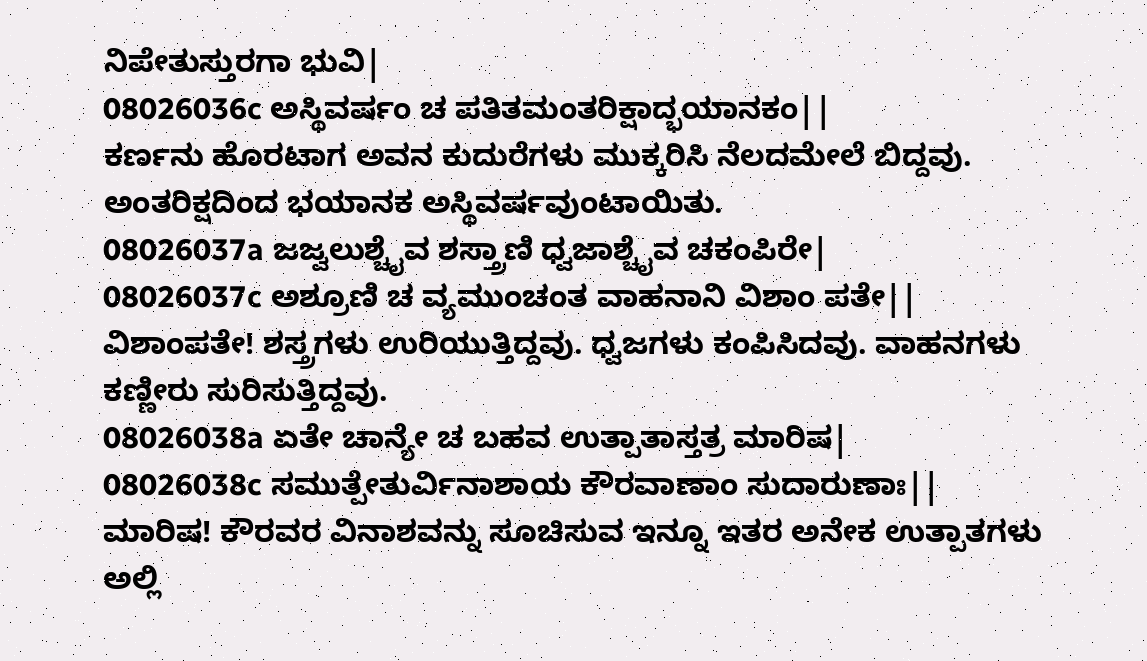ನಿಪೇತುಸ್ತುರಗಾ ಭುವಿ|
08026036c ಅಸ್ಥಿವರ್ಷಂ ಚ ಪತಿತಮಂತರಿಕ್ಷಾದ್ಭಯಾನಕಂ||
ಕರ್ಣನು ಹೊರಟಾಗ ಅವನ ಕುದುರೆಗಳು ಮುಕ್ಕರಿಸಿ ನೆಲದಮೇಲೆ ಬಿದ್ದವು. ಅಂತರಿಕ್ಷದಿಂದ ಭಯಾನಕ ಅಸ್ಥಿವರ್ಷವುಂಟಾಯಿತು.
08026037a ಜಜ್ವಲುಶ್ಚೈವ ಶಸ್ತ್ರಾಣಿ ಧ್ವಜಾಶ್ಚೈವ ಚಕಂಪಿರೇ|
08026037c ಅಶ್ರೂಣಿ ಚ ವ್ಯಮುಂಚಂತ ವಾಹನಾನಿ ವಿಶಾಂ ಪತೇ||
ವಿಶಾಂಪತೇ! ಶಸ್ತ್ರಗಳು ಉರಿಯುತ್ತಿದ್ದವು. ಧ್ವಜಗಳು ಕಂಪಿಸಿದವು. ವಾಹನಗಳು ಕಣ್ಣೀರು ಸುರಿಸುತ್ತಿದ್ದವು.
08026038a ಏತೇ ಚಾನ್ಯೇ ಚ ಬಹವ ಉತ್ಪಾತಾಸ್ತತ್ರ ಮಾರಿಷ|
08026038c ಸಮುತ್ಪೇತುರ್ವಿನಾಶಾಯ ಕೌರವಾಣಾಂ ಸುದಾರುಣಾಃ||
ಮಾರಿಷ! ಕೌರವರ ವಿನಾಶವನ್ನು ಸೂಚಿಸುವ ಇನ್ನೂ ಇತರ ಅನೇಕ ಉತ್ಪಾತಗಳು ಅಲ್ಲಿ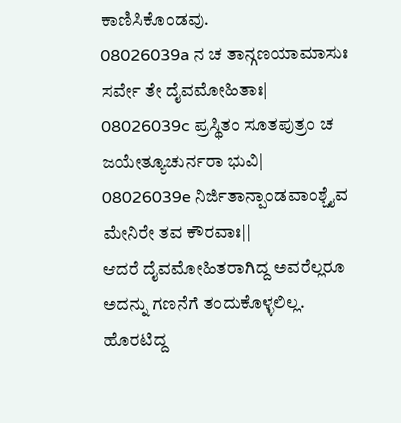ಕಾಣಿಸಿಕೊಂಡವು.
08026039a ನ ಚ ತಾನ್ಗಣಯಾಮಾಸುಃ ಸರ್ವೇ ತೇ ದೈವಮೋಹಿತಾಃ|
08026039c ಪ್ರಸ್ಥಿತಂ ಸೂತಪುತ್ರಂ ಚ ಜಯೇತ್ಯೂಚುರ್ನರಾ ಭುವಿ|
08026039e ನಿರ್ಜಿತಾನ್ಪಾಂಡವಾಂಶ್ಚೈವ ಮೇನಿರೇ ತವ ಕೌರವಾಃ||
ಆದರೆ ದೈವಮೋಹಿತರಾಗಿದ್ದ ಅವರೆಲ್ಲರೂ ಅದನ್ನು ಗಣನೆಗೆ ತಂದುಕೊಳ್ಳಲಿಲ್ಲ. ಹೊರಟಿದ್ದ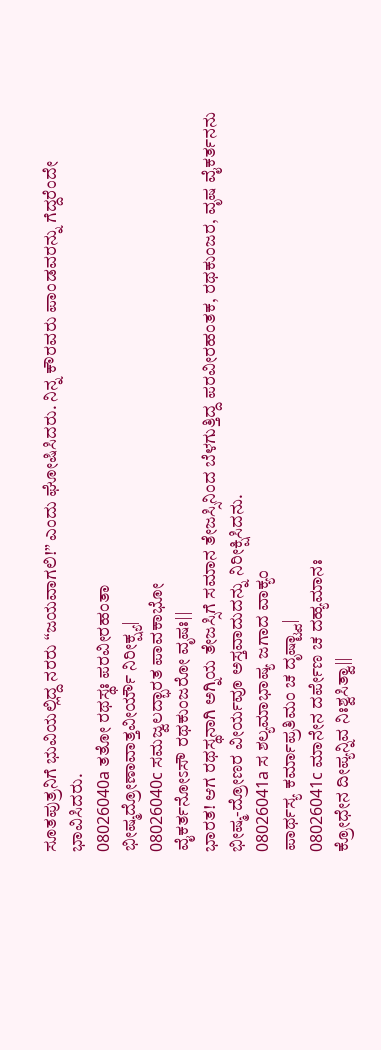ಸೂತಪುತ್ರನಿಗೆ ಭುವಿಯಲ್ಲಿದ್ದ ನರರು “ಜಯವಾಗಲಿ!” ಎಂದು ಘೋಷಿಸಿದರು. ನಿನ್ನ ಕೌರವರು ಪಾಂಡವರನ್ನು ಗೆದ್ದರೆಂದೇ ಭಾವಿಸಿದರು.
08026040a ತತೋ ರಥಸ್ಥಃ ಪರವೀರಹಂತಾ
ಭೀಷ್ಮದ್ರೋಣಾವಾತ್ತವೀರ್ಯೌ ನಿರೀಕ್ಷ್ಯ|
08026040c ಸಮಜ್ವಲದ್ಭಾರತ ಪಾವಕಾಭೋ
ವೈಕರ್ತನೋಽಸೌ ರಥಕುಂಜರೋ ವೃಷಃ||
ಭಾರತ! ಆಗ ರಥಸ್ಥನಾಗಿ ಅಗ್ನಿಯ ತೇಜಸ್ಸಿಗೆ ಸಮಾನ ತೇಜಸ್ಸಿನಿಂದ ಬೆಳಗುತ್ತಿದ್ದ ಪರವೀರಹಂತಕ, ರಥಕುಂಜರ, ವೃಷ ವೈಕರ್ತನನು ಭೀಷ್ಮ-ದ್ರೋಣರ ವೀರ್ಯವೂ ಅಸ್ತವಾದುದನ್ನು ನಿರೀಕ್ಷಿಸಿದನು.
08026041a ಸ ಶಲ್ಯಮಾಭಾಷ್ಯ ಜಗಾದ ವಾಕ್ಯಂ
ಪಾರ್ಥಸ್ಯ ಕರ್ಮಾಪ್ರತಿಮಂ ಚ ದೃಷ್ಟ್ವಾ|
08026041c ಮಾನೇನ ದರ್ಪೇಣ ಚ ದಹ್ಯಮಾನಃ
ಕ್ರೋಧೇನ ದೀಪ್ಯನ್ನಿವ ನಿಃಶ್ವಸಿತ್ವಾ||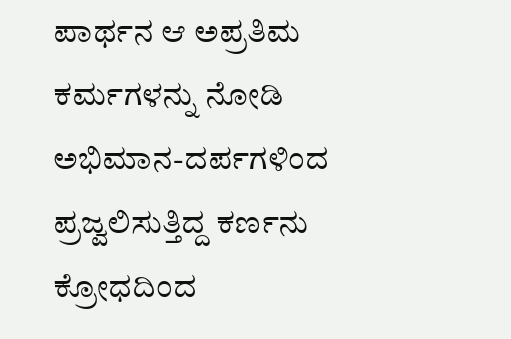ಪಾರ್ಥನ ಆ ಅಪ್ರತಿಮ ಕರ್ಮಗಳನ್ನು ನೋಡಿ ಅಭಿಮಾನ-ದರ್ಪಗಳಿಂದ ಪ್ರಜ್ವಲಿಸುತ್ತಿದ್ದ ಕರ್ಣನು ಕ್ರೋಧದಿಂದ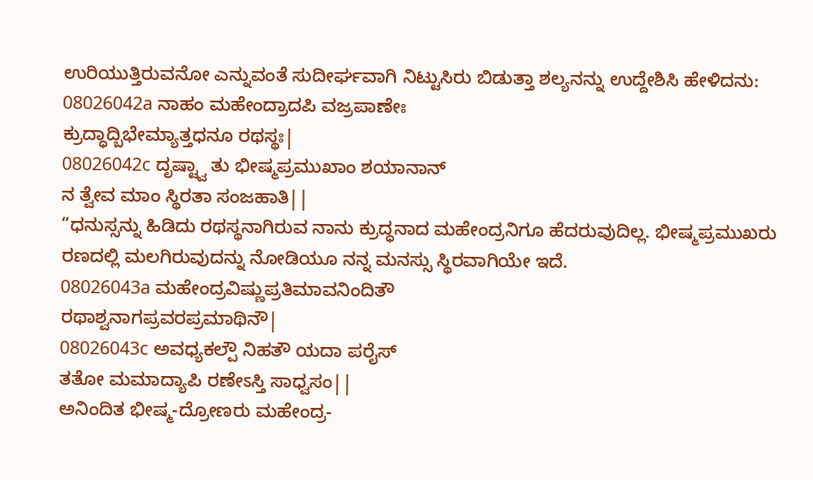ಉರಿಯುತ್ತಿರುವನೋ ಎನ್ನುವಂತೆ ಸುದೀರ್ಘವಾಗಿ ನಿಟ್ಟುಸಿರು ಬಿಡುತ್ತಾ ಶಲ್ಯನನ್ನು ಉದ್ದೇಶಿಸಿ ಹೇಳಿದನು:
08026042a ನಾಹಂ ಮಹೇಂದ್ರಾದಪಿ ವಜ್ರಪಾಣೇಃ
ಕ್ರುದ್ಧಾದ್ಬಿಭೇಮ್ಯಾತ್ತಧನೂ ರಥಸ್ಥಃ|
08026042c ದೃಷ್ಟ್ವಾ ತು ಭೀಷ್ಮಪ್ರಮುಖಾಂ ಶಯಾನಾನ್
ನ ತ್ವೇವ ಮಾಂ ಸ್ಥಿರತಾ ಸಂಜಹಾತಿ||
“ಧನುಸ್ಸನ್ನು ಹಿಡಿದು ರಥಸ್ಥನಾಗಿರುವ ನಾನು ಕ್ರುದ್ಧನಾದ ಮಹೇಂದ್ರನಿಗೂ ಹೆದರುವುದಿಲ್ಲ. ಭೀಷ್ಮಪ್ರಮುಖರು ರಣದಲ್ಲಿ ಮಲಗಿರುವುದನ್ನು ನೋಡಿಯೂ ನನ್ನ ಮನಸ್ಸು ಸ್ಥಿರವಾಗಿಯೇ ಇದೆ.
08026043a ಮಹೇಂದ್ರವಿಷ್ಣುಪ್ರತಿಮಾವನಿಂದಿತೌ
ರಥಾಶ್ವನಾಗಪ್ರವರಪ್ರಮಾಥಿನೌ|
08026043c ಅವಧ್ಯಕಲ್ಪೌ ನಿಹತೌ ಯದಾ ಪರೈಸ್
ತತೋ ಮಮಾದ್ಯಾಪಿ ರಣೇಽಸ್ತಿ ಸಾಧ್ವಸಂ||
ಅನಿಂದಿತ ಭೀಷ್ಮ-ದ್ರೋಣರು ಮಹೇಂದ್ರ-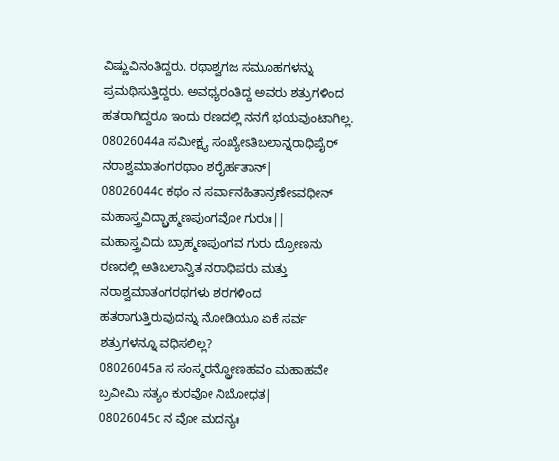ವಿಷ್ಣುವಿನಂತಿದ್ದರು. ರಥಾಶ್ವಗಜ ಸಮೂಹಗಳನ್ನು ಪ್ರಮಥಿಸುತ್ತಿದ್ದರು. ಅವಧ್ಯರಂತಿದ್ದ ಅವರು ಶತ್ರುಗಳಿಂದ ಹತರಾಗಿದ್ದರೂ ಇಂದು ರಣದಲ್ಲಿ ನನಗೆ ಭಯವುಂಟಾಗಿಲ್ಲ.
08026044a ಸಮೀಕ್ಷ್ಯ ಸಂಖ್ಯೇಽತಿಬಲಾನ್ನರಾಧಿಪೈರ್
ನರಾಶ್ವಮಾತಂಗರಥಾಂ ಶರೈರ್ಹತಾನ್|
08026044c ಕಥಂ ನ ಸರ್ವಾನಹಿತಾನ್ರಣೇಽವಧೀನ್
ಮಹಾಸ್ತ್ರವಿದ್ಬ್ರಾಹ್ಮಣಪುಂಗವೋ ಗುರುಃ||
ಮಹಾಸ್ತ್ರವಿದು ಬ್ರಾಹ್ಮಣಪುಂಗವ ಗುರು ದ್ರೋಣನು ರಣದಲ್ಲಿ ಅತಿಬಲಾನ್ವಿತ ನರಾಧಿಪರು ಮತ್ತು ನರಾಶ್ವಮಾತಂಗರಥಗಳು ಶರಗಳಿಂದ ಹತರಾಗುತ್ತಿರುವುದನ್ನು ನೋಡಿಯೂ ಏಕೆ ಸರ್ವ ಶತ್ರುಗಳನ್ನೂ ವಧಿಸಲಿಲ್ಲ?
08026045a ಸ ಸಂಸ್ಮರನ್ದ್ರೋಣಹವಂ ಮಹಾಹವೇ
ಬ್ರವೀಮಿ ಸತ್ಯಂ ಕುರವೋ ನಿಬೋಧತ|
08026045c ನ ವೋ ಮದನ್ಯಃ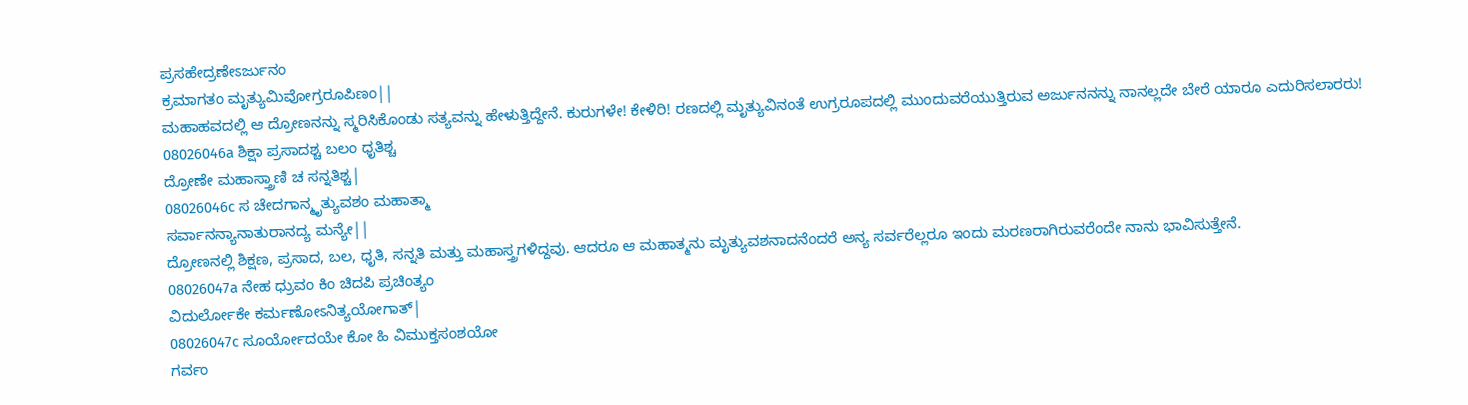ಪ್ರಸಹೇದ್ರಣೇಽರ್ಜುನಂ
ಕ್ರಮಾಗತಂ ಮೃತ್ಯುಮಿವೋಗ್ರರೂಪಿಣಂ||
ಮಹಾಹವದಲ್ಲಿ ಆ ದ್ರೋಣನನ್ನು ಸ್ಮರಿಸಿಕೊಂಡು ಸತ್ಯವನ್ನು ಹೇಳುತ್ತಿದ್ದೇನೆ. ಕುರುಗಳೇ! ಕೇಳಿರಿ! ರಣದಲ್ಲಿ ಮೃತ್ಯುವಿನಂತೆ ಉಗ್ರರೂಪದಲ್ಲಿ ಮುಂದುವರೆಯುತ್ತಿರುವ ಅರ್ಜುನನನ್ನು ನಾನಲ್ಲದೇ ಬೇರೆ ಯಾರೂ ಎದುರಿಸಲಾರರು!
08026046a ಶಿಕ್ಷಾ ಪ್ರಸಾದಶ್ಚ ಬಲಂ ಧೃತಿಶ್ಚ
ದ್ರೋಣೇ ಮಹಾಸ್ತ್ರಾಣಿ ಚ ಸನ್ನತಿಶ್ಚ|
08026046c ಸ ಚೇದಗಾನ್ಮೃತ್ಯುವಶಂ ಮಹಾತ್ಮಾ
ಸರ್ವಾನನ್ಯಾನಾತುರಾನದ್ಯ ಮನ್ಯೇ||
ದ್ರೋಣನಲ್ಲಿ ಶಿಕ್ಷಣ, ಪ್ರಸಾದ, ಬಲ, ಧೃತಿ, ಸನ್ನತಿ ಮತ್ತು ಮಹಾಸ್ತ್ರಗಳಿದ್ದವು. ಆದರೂ ಆ ಮಹಾತ್ಮನು ಮೃತ್ಯುವಶನಾದನೆಂದರೆ ಅನ್ಯ ಸರ್ವರೆಲ್ಲರೂ ಇಂದು ಮರಣರಾಗಿರುವರೆಂದೇ ನಾನು ಭಾವಿಸುತ್ತೇನೆ.
08026047a ನೇಹ ಧ್ರುವಂ ಕಿಂ ಚಿದಪಿ ಪ್ರಚಿಂತ್ಯಂ
ವಿದುರ್ಲೋಕೇ ಕರ್ಮಣೋಽನಿತ್ಯಯೋಗಾತ್|
08026047c ಸೂರ್ಯೋದಯೇ ಕೋ ಹಿ ವಿಮುಕ್ತಸಂಶಯೋ
ಗರ್ವಂ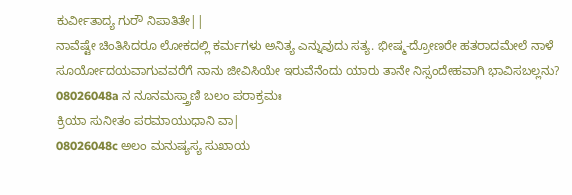ಕುರ್ವೀತಾದ್ಯ ಗುರೌ ನಿಪಾತಿತೇ||
ನಾವೆಷ್ಟೇ ಚಿಂತಿಸಿದರೂ ಲೋಕದಲ್ಲಿ ಕರ್ಮಗಳು ಅನಿತ್ಯ ಎನ್ನುವುದು ಸತ್ಯ. ಭೀಷ್ಮ-ದ್ರೋಣರೇ ಹತರಾದಮೇಲೆ ನಾಳೆ ಸೂರ್ಯೋದಯವಾಗುವವರೆಗೆ ನಾನು ಜೀವಿಸಿಯೇ ಇರುವೆನೆಂದು ಯಾರು ತಾನೇ ನಿಸ್ಸಂದೇಹವಾಗಿ ಭಾವಿಸಬಲ್ಲನು?
08026048a ನ ನೂನಮಸ್ತ್ರಾಣಿ ಬಲಂ ಪರಾಕ್ರಮಃ
ಕ್ರಿಯಾ ಸುನೀತಂ ಪರಮಾಯುಧಾನಿ ವಾ|
08026048c ಅಲಂ ಮನುಷ್ಯಸ್ಯ ಸುಖಾಯ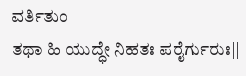ವರ್ತಿತುಂ
ತಥಾ ಹಿ ಯುದ್ಧೇ ನಿಹತಃ ಪರೈರ್ಗುರುಃ||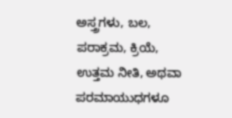ಅಸ್ತ್ರಗಳು, ಬಲ, ಪರಾಕ್ರಮ, ಕ್ರಿಯೆ, ಉತ್ತಮ ನೀತಿ, ಅಥವಾ ಪರಮಾಯುಧಗಳೂ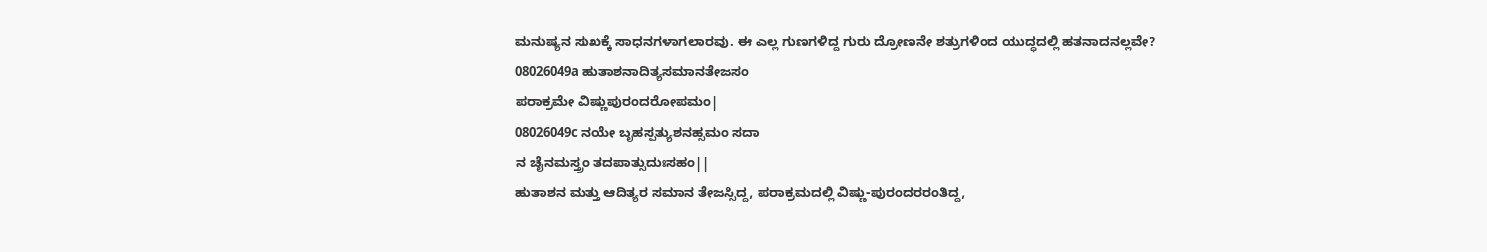ಮನುಷ್ಯನ ಸುಖಕ್ಕೆ ಸಾಧನಗಳಾಗಲಾರವು. ಈ ಎಲ್ಲ ಗುಣಗಳಿದ್ದ ಗುರು ದ್ರೋಣನೇ ಶತ್ರುಗಳಿಂದ ಯುದ್ಧದಲ್ಲಿ ಹತನಾದನಲ್ಲವೇ?
08026049a ಹುತಾಶನಾದಿತ್ಯಸಮಾನತೇಜಸಂ
ಪರಾಕ್ರಮೇ ವಿಷ್ಣುಪುರಂದರೋಪಮಂ|
08026049c ನಯೇ ಬೃಹಸ್ಪತ್ಯುಶನಹ್ಸಮಂ ಸದಾ
ನ ಚೈನಮಸ್ತ್ರಂ ತದಪಾತ್ಸುದುಃಸಹಂ||
ಹುತಾಶನ ಮತ್ತು ಆದಿತ್ಯರ ಸಮಾನ ತೇಜಸ್ಸಿದ್ದ, ಪರಾಕ್ರಮದಲ್ಲಿ ವಿಷ್ಣು-ಪುರಂದರರಂತಿದ್ದ,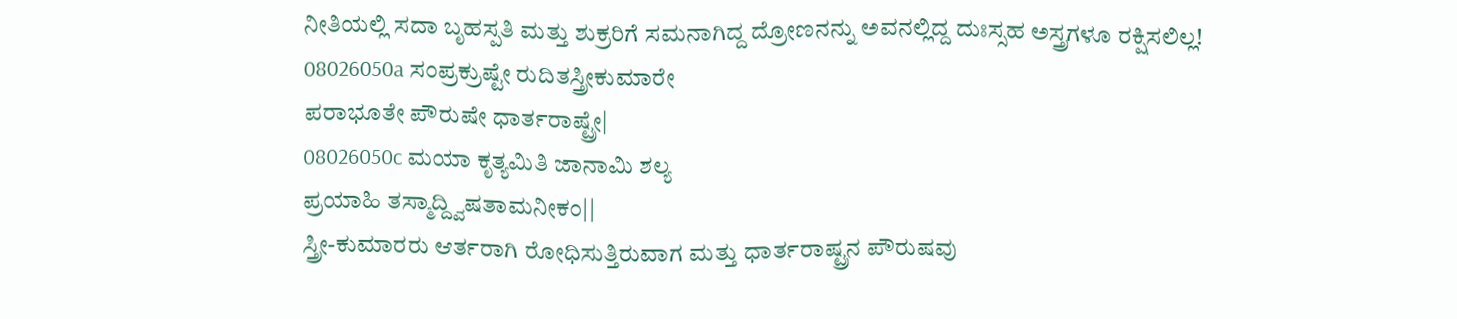ನೀತಿಯಲ್ಲಿ ಸದಾ ಬೃಹಸ್ಪತಿ ಮತ್ತು ಶುಕ್ರರಿಗೆ ಸಮನಾಗಿದ್ದ ದ್ರೋಣನನ್ನು ಅವನಲ್ಲಿದ್ದ ದುಃಸ್ಸಹ ಅಸ್ತ್ರಗಳೂ ರಕ್ಷಿಸಲಿಲ್ಲ!
08026050a ಸಂಪ್ರಕ್ರುಷ್ಟೇ ರುದಿತಸ್ತ್ರೀಕುಮಾರೇ
ಪರಾಭೂತೇ ಪೌರುಷೇ ಧಾರ್ತರಾಷ್ಟ್ರೇ|
08026050c ಮಯಾ ಕೃತ್ಯಮಿತಿ ಜಾನಾಮಿ ಶಲ್ಯ
ಪ್ರಯಾಹಿ ತಸ್ಮಾದ್ದ್ವಿಷತಾಮನೀಕಂ||
ಸ್ತ್ರೀ-ಕುಮಾರರು ಆರ್ತರಾಗಿ ರೋಧಿಸುತ್ತಿರುವಾಗ ಮತ್ತು ಧಾರ್ತರಾಷ್ಟ್ರನ ಪೌರುಷವು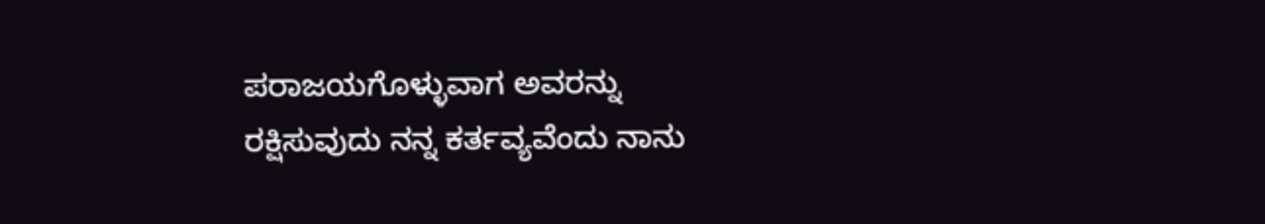ಪರಾಜಯಗೊಳ್ಳುವಾಗ ಅವರನ್ನು ರಕ್ಷಿಸುವುದು ನನ್ನ ಕರ್ತವ್ಯವೆಂದು ನಾನು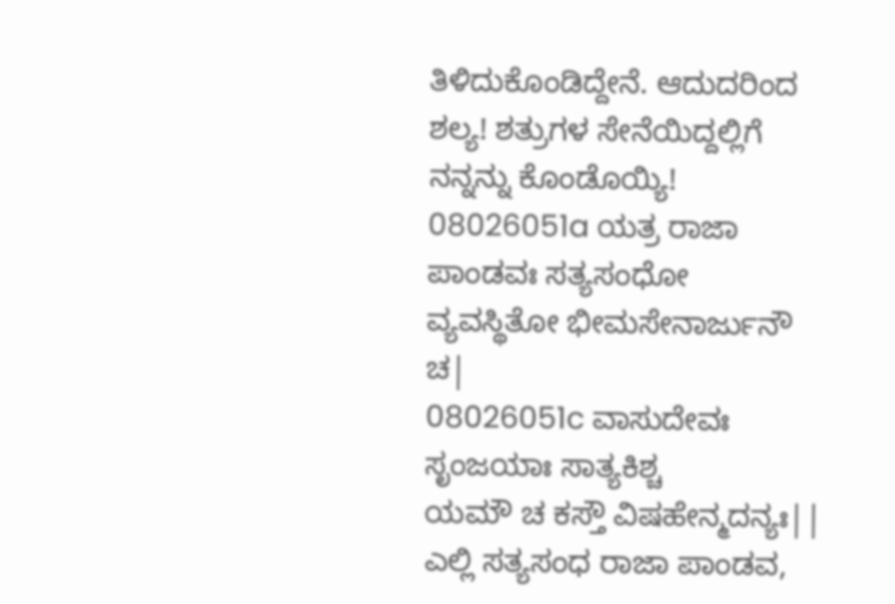ತಿಳಿದುಕೊಂಡಿದ್ದೇನೆ. ಆದುದರಿಂದ ಶಲ್ಯ! ಶತ್ರುಗಳ ಸೇನೆಯಿದ್ದಲ್ಲಿಗೆ ನನ್ನನ್ನು ಕೊಂಡೊಯ್ಯಿ!
08026051a ಯತ್ರ ರಾಜಾ ಪಾಂಡವಃ ಸತ್ಯಸಂಧೋ
ವ್ಯವಸ್ಥಿತೋ ಭೀಮಸೇನಾರ್ಜುನೌ ಚ|
08026051c ವಾಸುದೇವಃ ಸೃಂಜಯಾಃ ಸಾತ್ಯಕಿಶ್ಚ
ಯಮೌ ಚ ಕಸ್ತೌ ವಿಷಹೇನ್ಮದನ್ಯಃ||
ಎಲ್ಲಿ ಸತ್ಯಸಂಧ ರಾಜಾ ಪಾಂಡವ,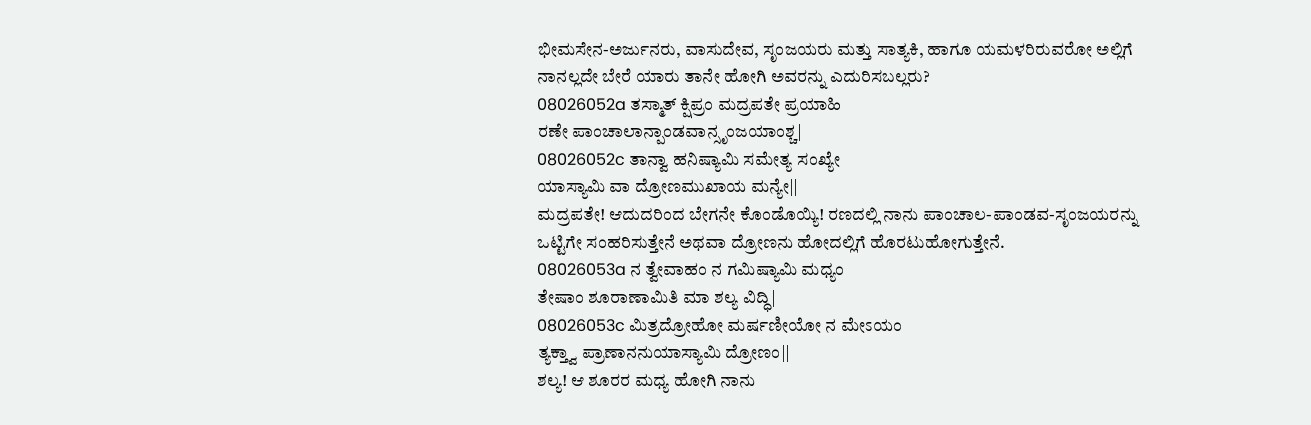ಭೀಮಸೇನ-ಅರ್ಜುನರು, ವಾಸುದೇವ, ಸೃಂಜಯರು ಮತ್ತು ಸಾತ್ಯಕಿ, ಹಾಗೂ ಯಮಳರಿರುವರೋ ಅಲ್ಲಿಗೆ ನಾನಲ್ಲದೇ ಬೇರೆ ಯಾರು ತಾನೇ ಹೋಗಿ ಅವರನ್ನು ಎದುರಿಸಬಲ್ಲರು?
08026052a ತಸ್ಮಾತ್ ಕ್ಷಿಪ್ರಂ ಮದ್ರಪತೇ ಪ್ರಯಾಹಿ
ರಣೇ ಪಾಂಚಾಲಾನ್ಪಾಂಡವಾನ್ಸೃಂಜಯಾಂಶ್ಚ|
08026052c ತಾನ್ವಾ ಹನಿಷ್ಯಾಮಿ ಸಮೇತ್ಯ ಸಂಖ್ಯೇ
ಯಾಸ್ಯಾಮಿ ವಾ ದ್ರೋಣಮುಖಾಯ ಮನ್ಯೇ||
ಮದ್ರಪತೇ! ಆದುದರಿಂದ ಬೇಗನೇ ಕೊಂಡೊಯ್ಯಿ! ರಣದಲ್ಲಿ ನಾನು ಪಾಂಚಾಲ-ಪಾಂಡವ-ಸೃಂಜಯರನ್ನು ಒಟ್ಟಿಗೇ ಸಂಹರಿಸುತ್ತೇನೆ ಅಥವಾ ದ್ರೋಣನು ಹೋದಲ್ಲಿಗೆ ಹೊರಟುಹೋಗುತ್ತೇನೆ.
08026053a ನ ತ್ವೇವಾಹಂ ನ ಗಮಿಷ್ಯಾಮಿ ಮಧ್ಯಂ
ತೇಷಾಂ ಶೂರಾಣಾಮಿತಿ ಮಾ ಶಲ್ಯ ವಿದ್ಧಿ|
08026053c ಮಿತ್ರದ್ರೋಹೋ ಮರ್ಷಣೀಯೋ ನ ಮೇಽಯಂ
ತ್ಯಕ್ತ್ವಾ ಪ್ರಾಣಾನನುಯಾಸ್ಯಾಮಿ ದ್ರೋಣಂ||
ಶಲ್ಯ! ಆ ಶೂರರ ಮಧ್ಯ ಹೋಗಿ ನಾನು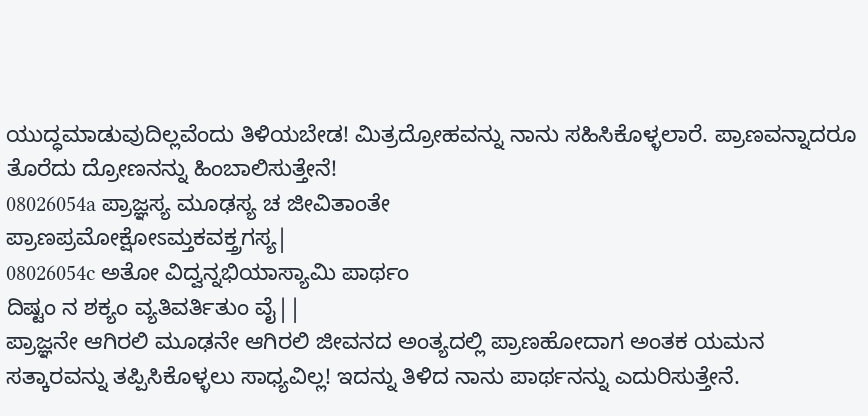ಯುದ್ಧಮಾಡುವುದಿಲ್ಲವೆಂದು ತಿಳಿಯಬೇಡ! ಮಿತ್ರದ್ರೋಹವನ್ನು ನಾನು ಸಹಿಸಿಕೊಳ್ಳಲಾರೆ. ಪ್ರಾಣವನ್ನಾದರೂ ತೊರೆದು ದ್ರೋಣನನ್ನು ಹಿಂಬಾಲಿಸುತ್ತೇನೆ!
08026054a ಪ್ರಾಜ್ಞಸ್ಯ ಮೂಢಸ್ಯ ಚ ಜೀವಿತಾಂತೇ
ಪ್ರಾಣಪ್ರಮೋಕ್ಷೋಽಮ್ತಕವಕ್ತ್ರಗಸ್ಯ|
08026054c ಅತೋ ವಿದ್ವನ್ನಭಿಯಾಸ್ಯಾಮಿ ಪಾರ್ಥಂ
ದಿಷ್ಟಂ ನ ಶಕ್ಯಂ ವ್ಯತಿವರ್ತಿತುಂ ವೈ||
ಪ್ರಾಜ್ಞನೇ ಆಗಿರಲಿ ಮೂಢನೇ ಆಗಿರಲಿ ಜೀವನದ ಅಂತ್ಯದಲ್ಲಿ ಪ್ರಾಣಹೋದಾಗ ಅಂತಕ ಯಮನ ಸತ್ಕಾರವನ್ನು ತಪ್ಪಿಸಿಕೊಳ್ಳಲು ಸಾಧ್ಯವಿಲ್ಲ! ಇದನ್ನು ತಿಳಿದ ನಾನು ಪಾರ್ಥನನ್ನು ಎದುರಿಸುತ್ತೇನೆ.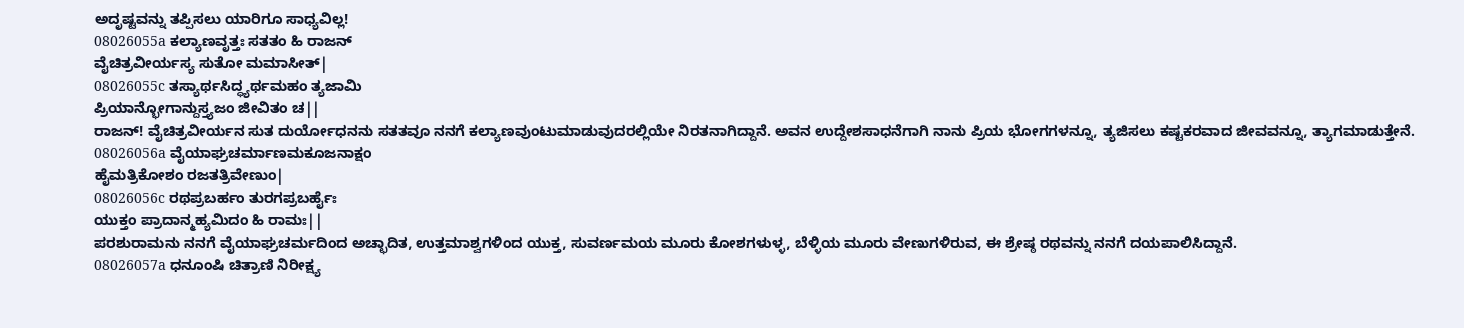ಅದೃಷ್ಟವನ್ನು ತಪ್ಪಿಸಲು ಯಾರಿಗೂ ಸಾಧ್ಯವಿಲ್ಲ!
08026055a ಕಲ್ಯಾಣವೃತ್ತಃ ಸತತಂ ಹಿ ರಾಜನ್
ವೈಚಿತ್ರವೀರ್ಯಸ್ಯ ಸುತೋ ಮಮಾಸೀತ್|
08026055c ತಸ್ಯಾರ್ಥಸಿದ್ಧ್ಯರ್ಥಮಹಂ ತ್ಯಜಾಮಿ
ಪ್ರಿಯಾನ್ಭೋಗಾನ್ದುಸ್ತ್ಯಜಂ ಜೀವಿತಂ ಚ||
ರಾಜನ್! ವೈಚಿತ್ರವೀರ್ಯನ ಸುತ ದುರ್ಯೋಧನನು ಸತತವೂ ನನಗೆ ಕಲ್ಯಾಣವುಂಟುಮಾಡುವುದರಲ್ಲಿಯೇ ನಿರತನಾಗಿದ್ದಾನೆ. ಅವನ ಉದ್ದೇಶಸಾಧನೆಗಾಗಿ ನಾನು ಪ್ರಿಯ ಭೋಗಗಳನ್ನೂ, ತ್ಯಜಿಸಲು ಕಷ್ಟಕರವಾದ ಜೀವವನ್ನೂ, ತ್ಯಾಗಮಾಡುತ್ತೇನೆ.
08026056a ವೈಯಾಘ್ರಚರ್ಮಾಣಮಕೂಜನಾಕ್ಷಂ
ಹೈಮತ್ರಿಕೋಶಂ ರಜತತ್ರಿವೇಣುಂ|
08026056c ರಥಪ್ರಬರ್ಹಂ ತುರಗಪ್ರಬರ್ಹೈಃ
ಯುಕ್ತಂ ಪ್ರಾದಾನ್ಮಹ್ಯಮಿದಂ ಹಿ ರಾಮಃ||
ಪರಶುರಾಮನು ನನಗೆ ವೈಯಾಘ್ರಚರ್ಮದಿಂದ ಅಚ್ಛಾದಿತ, ಉತ್ತಮಾಶ್ವಗಳಿಂದ ಯುಕ್ತ, ಸುವರ್ಣಮಯ ಮೂರು ಕೋಶಗಳುಳ್ಳ, ಬೆಳ್ಳಿಯ ಮೂರು ವೇಣುಗಳಿರುವ, ಈ ಶ್ರೇಷ್ಠ ರಥವನ್ನು ನನಗೆ ದಯಪಾಲಿಸಿದ್ದಾನೆ.
08026057a ಧನೂಂಷಿ ಚಿತ್ರಾಣಿ ನಿರೀಕ್ಷ್ಯ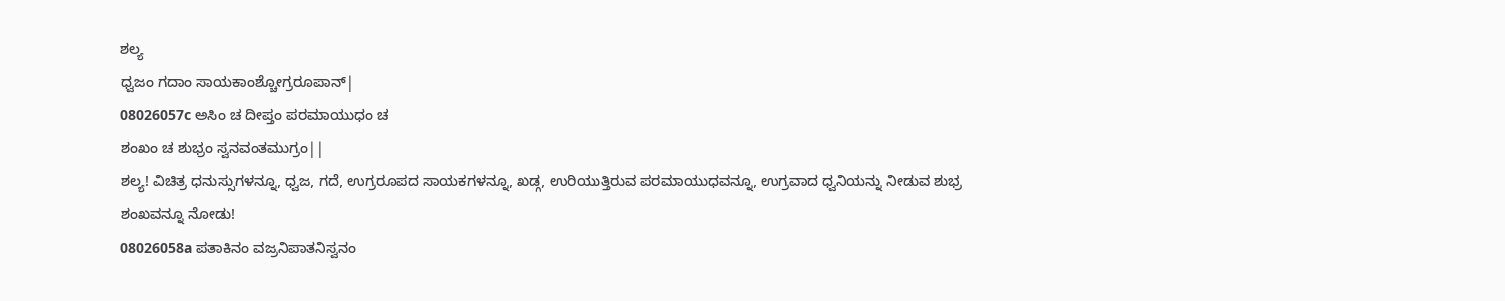ಶಲ್ಯ
ಧ್ವಜಂ ಗದಾಂ ಸಾಯಕಾಂಶ್ಚೋಗ್ರರೂಪಾನ್|
08026057c ಅಸಿಂ ಚ ದೀಪ್ತಂ ಪರಮಾಯುಧಂ ಚ
ಶಂಖಂ ಚ ಶುಭ್ರಂ ಸ್ವನವಂತಮುಗ್ರಂ||
ಶಲ್ಯ! ವಿಚಿತ್ರ ಧನುಸ್ಸುಗಳನ್ನೂ, ಧ್ವಜ, ಗದೆ, ಉಗ್ರರೂಪದ ಸಾಯಕಗಳನ್ನೂ, ಖಡ್ಗ, ಉರಿಯುತ್ತಿರುವ ಪರಮಾಯುಧವನ್ನೂ, ಉಗ್ರವಾದ ಧ್ವನಿಯನ್ನು ನೀಡುವ ಶುಭ್ರ ಶಂಖವನ್ನೂ ನೋಡು!
08026058a ಪತಾಕಿನಂ ವಜ್ರನಿಪಾತನಿಸ್ವನಂ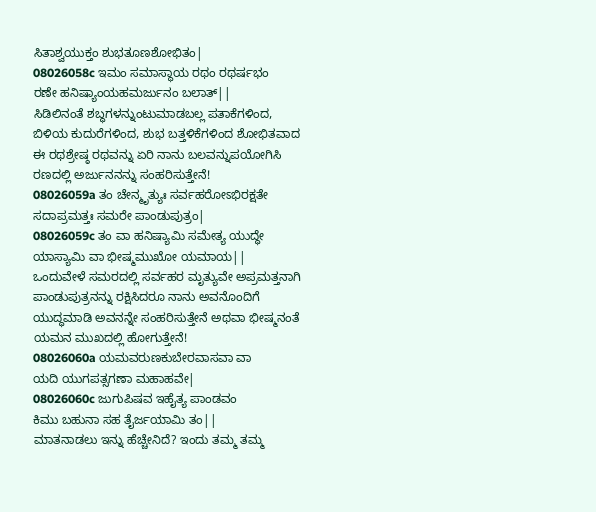ಸಿತಾಶ್ವಯುಕ್ತಂ ಶುಭತೂಣಶೋಭಿತಂ|
08026058c ಇಮಂ ಸಮಾಸ್ಥಾಯ ರಥಂ ರಥರ್ಷಭಂ
ರಣೇ ಹನಿಷ್ಯಾಂಯಹಮರ್ಜುನಂ ಬಲಾತ್||
ಸಿಡಿಲಿನಂತೆ ಶಬ್ಧಗಳನ್ನುಂಟುಮಾಡಬಲ್ಲ ಪತಾಕೆಗಳಿಂದ, ಬಿಳಿಯ ಕುದುರೆಗಳಿಂದ, ಶುಭ ಬತ್ತಳಿಕೆಗಳಿಂದ ಶೋಭಿತವಾದ ಈ ರಥಶ್ರೇಷ್ಠ ರಥವನ್ನು ಏರಿ ನಾನು ಬಲವನ್ನುಪಯೋಗಿಸಿ ರಣದಲ್ಲಿ ಅರ್ಜುನನನ್ನು ಸಂಹರಿಸುತ್ತೇನೆ!
08026059a ತಂ ಚೇನ್ಮೃತ್ಯುಃ ಸರ್ವಹರೋಽಭಿರಕ್ಷತೇ
ಸದಾಪ್ರಮತ್ತಃ ಸಮರೇ ಪಾಂಡುಪುತ್ರಂ|
08026059c ತಂ ವಾ ಹನಿಷ್ಯಾಮಿ ಸಮೇತ್ಯ ಯುದ್ಧೇ
ಯಾಸ್ಯಾಮಿ ವಾ ಭೀಷ್ಮಮುಖೋ ಯಮಾಯ||
ಒಂದುವೇಳೆ ಸಮರದಲ್ಲಿ ಸರ್ವಹರ ಮೃತ್ಯುವೇ ಅಪ್ರಮತ್ತನಾಗಿ ಪಾಂಡುಪುತ್ರನನ್ನು ರಕ್ಷಿಸಿದರೂ ನಾನು ಅವನೊಂದಿಗೆ ಯುದ್ಧಮಾಡಿ ಅವನನ್ನೇ ಸಂಹರಿಸುತ್ತೇನೆ ಅಥವಾ ಭೀಷ್ಮನಂತೆ ಯಮನ ಮುಖದಲ್ಲಿ ಹೋಗುತ್ತೇನೆ!
08026060a ಯಮವರುಣಕುಬೇರವಾಸವಾ ವಾ
ಯದಿ ಯುಗಪತ್ಸಗಣಾ ಮಹಾಹವೇ|
08026060c ಜುಗುಪಿಷವ ಇಹೈತ್ಯ ಪಾಂಡವಂ
ಕಿಮು ಬಹುನಾ ಸಹ ತೈರ್ಜಯಾಮಿ ತಂ||
ಮಾತನಾಡಲು ಇನ್ನು ಹೆಚ್ಚೇನಿದೆ? ಇಂದು ತಮ್ಮ ತಮ್ಮ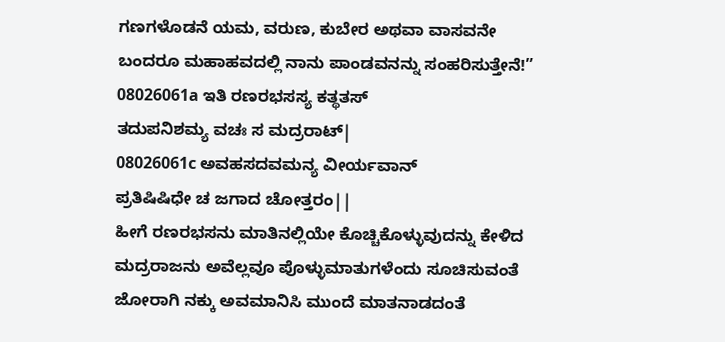ಗಣಗಳೊಡನೆ ಯಮ, ವರುಣ, ಕುಬೇರ ಅಥವಾ ವಾಸವನೇ ಬಂದರೂ ಮಹಾಹವದಲ್ಲಿ ನಾನು ಪಾಂಡವನನ್ನು ಸಂಹರಿಸುತ್ತೇನೆ!”
08026061a ಇತಿ ರಣರಭಸಸ್ಯ ಕತ್ಥತಸ್
ತದುಪನಿಶಮ್ಯ ವಚಃ ಸ ಮದ್ರರಾಟ್|
08026061c ಅವಹಸದವಮನ್ಯ ವೀರ್ಯವಾನ್
ಪ್ರತಿಷಿಷಿಧೇ ಚ ಜಗಾದ ಚೋತ್ತರಂ||
ಹೀಗೆ ರಣರಭಸನು ಮಾತಿನಲ್ಲಿಯೇ ಕೊಚ್ಚಿಕೊಳ್ಳುವುದನ್ನು ಕೇಳಿದ ಮದ್ರರಾಜನು ಅವೆಲ್ಲವೂ ಪೊಳ್ಳುಮಾತುಗಳೆಂದು ಸೂಚಿಸುವಂತೆ ಜೋರಾಗಿ ನಕ್ಕು ಅವಮಾನಿಸಿ ಮುಂದೆ ಮಾತನಾಡದಂತೆ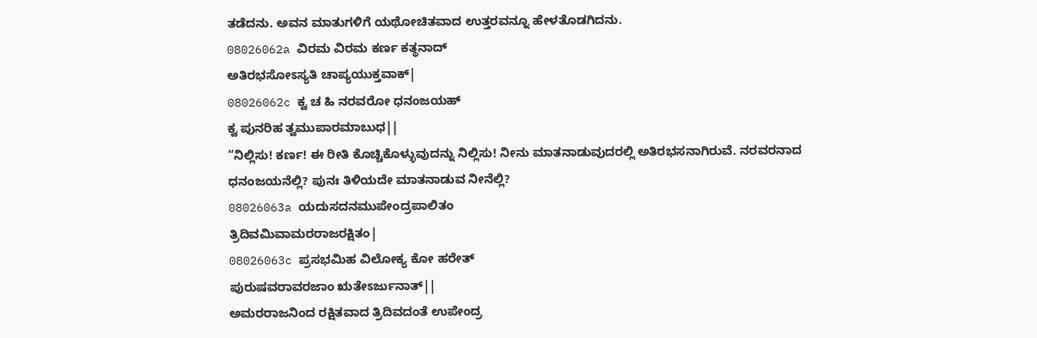ತಡೆದನು. ಅವನ ಮಾತುಗಳಿಗೆ ಯಥೋಚಿತವಾದ ಉತ್ತರವನ್ನೂ ಹೇಳತೊಡಗಿದನು.
08026062a ವಿರಮ ವಿರಮ ಕರ್ಣ ಕತ್ಥನಾದ್
ಅತಿರಭಸೋಽಸ್ಯತಿ ಚಾಪ್ಯಯುಕ್ತವಾಕ್|
08026062c ಕ್ವ ಚ ಹಿ ನರವರೋ ಧನಂಜಯಹ್
ಕ್ವ ಪುನರಿಹ ತ್ವಮುಪಾರಮಾಬುಧ||
“ನಿಲ್ಲಿಸು! ಕರ್ಣ! ಈ ರೀತಿ ಕೊಚ್ಚಿಕೊಳ್ಳುವುದನ್ನು ನಿಲ್ಲಿಸು! ನೀನು ಮಾತನಾಡುವುದರಲ್ಲಿ ಅತಿರಭಸನಾಗಿರುವೆ. ನರವರನಾದ ಧನಂಜಯನೆಲ್ಲಿ? ಪುನಃ ತಿಳಿಯದೇ ಮಾತನಾಡುವ ನೀನೆಲ್ಲಿ?
08026063a ಯದುಸದನಮುಪೇಂದ್ರಪಾಲಿತಂ
ತ್ರಿದಿವಮಿವಾಮರರಾಜರಕ್ಷಿತಂ|
08026063c ಪ್ರಸಭಮಿಹ ವಿಲೋಕ್ಯ ಕೋ ಹರೇತ್
ಪುರುಷವರಾವರಜಾಂ ಋತೇಽರ್ಜುನಾತ್||
ಅಮರರಾಜನಿಂದ ರಕ್ಷಿತವಾದ ತ್ರಿದಿವದಂತೆ ಉಪೇಂದ್ರ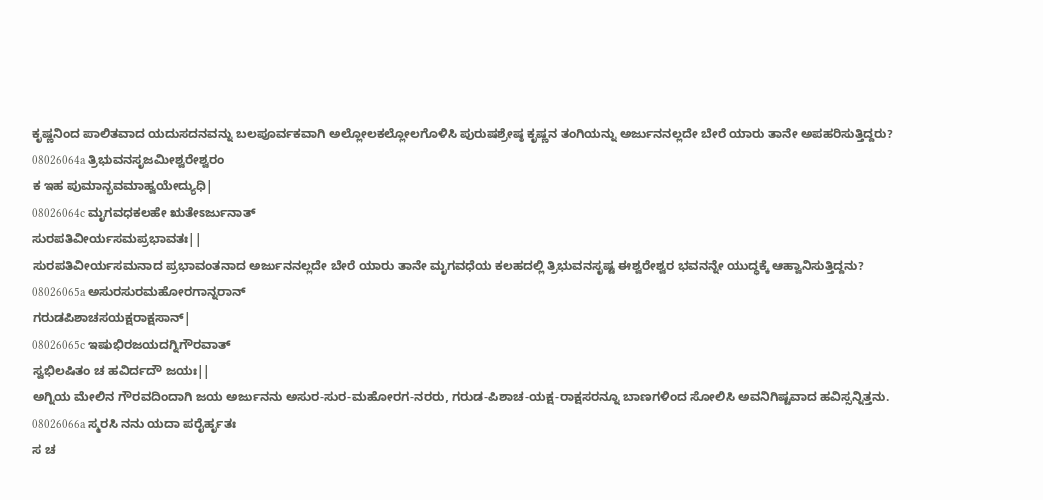ಕೃಷ್ಣನಿಂದ ಪಾಲಿತವಾದ ಯದುಸದನವನ್ನು ಬಲಪೂರ್ವಕವಾಗಿ ಅಲ್ಲೋಲಕಲ್ಲೋಲಗೊಳಿಸಿ ಪುರುಷಶ್ರೇಷ್ಠ ಕೃಷ್ಣನ ತಂಗಿಯನ್ನು ಅರ್ಜುನನಲ್ಲದೇ ಬೇರೆ ಯಾರು ತಾನೇ ಅಪಹರಿಸುತ್ತಿದ್ದರು?
08026064a ತ್ರಿಭುವನಸೃಜಮೀಶ್ವರೇಶ್ವರಂ
ಕ ಇಹ ಪುಮಾನ್ಭವಮಾಹ್ವಯೇದ್ಯುಧಿ|
08026064c ಮೃಗವಧಕಲಹೇ ಋತೇಽರ್ಜುನಾತ್
ಸುರಪತಿವೀರ್ಯಸಮಪ್ರಭಾವತಃ||
ಸುರಪತಿವೀರ್ಯಸಮನಾದ ಪ್ರಭಾವಂತನಾದ ಅರ್ಜುನನಲ್ಲದೇ ಬೇರೆ ಯಾರು ತಾನೇ ಮೃಗವಧೆಯ ಕಲಹದಲ್ಲಿ ತ್ರಿಭುವನಸೃಷ್ಟ ಈಶ್ವರೇಶ್ವರ ಭವನನ್ನೇ ಯುದ್ಧಕ್ಕೆ ಆಹ್ವಾನಿಸುತ್ತಿದ್ದನು?
08026065a ಅಸುರಸುರಮಹೋರಗಾನ್ನರಾನ್
ಗರುಡಪಿಶಾಚಸಯಕ್ಷರಾಕ್ಷಸಾನ್|
08026065c ಇಷುಭಿರಜಯದಗ್ನಿಗೌರವಾತ್
ಸ್ವಭಿಲಷಿತಂ ಚ ಹವಿರ್ದದೌ ಜಯಃ||
ಅಗ್ನಿಯ ಮೇಲಿನ ಗೌರವದಿಂದಾಗಿ ಜಯ ಅರ್ಜುನನು ಅಸುರ-ಸುರ-ಮಹೋರಗ-ನರರು, ಗರುಡ-ಪಿಶಾಚ-ಯಕ್ಷ-ರಾಕ್ಷಸರನ್ನೂ ಬಾಣಗಳಿಂದ ಸೋಲಿಸಿ ಅವನಿಗಿಷ್ಟವಾದ ಹವಿಸ್ಸನ್ನಿತ್ತನು.
08026066a ಸ್ಮರಸಿ ನನು ಯದಾ ಪರೈರ್ಹೃತಃ
ಸ ಚ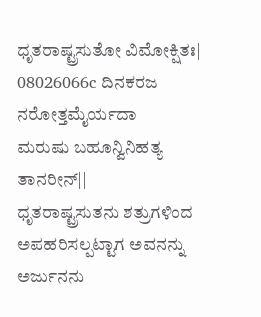ಧೃತರಾಷ್ಟ್ರಸುತೋ ವಿಮೋಕ್ಷಿತಃ|
08026066c ದಿನಕರಜ ನರೋತ್ತಮೈರ್ಯದಾ
ಮರುಷು ಬಹೂನ್ವಿನಿಹತ್ಯ ತಾನರೀನ್||
ಧೃತರಾಷ್ಟ್ರಸುತನು ಶತ್ರುಗಳಿಂದ ಅಪಹರಿಸಲ್ಪಟ್ಟಾಗ ಅವನನ್ನು ಅರ್ಜುನನು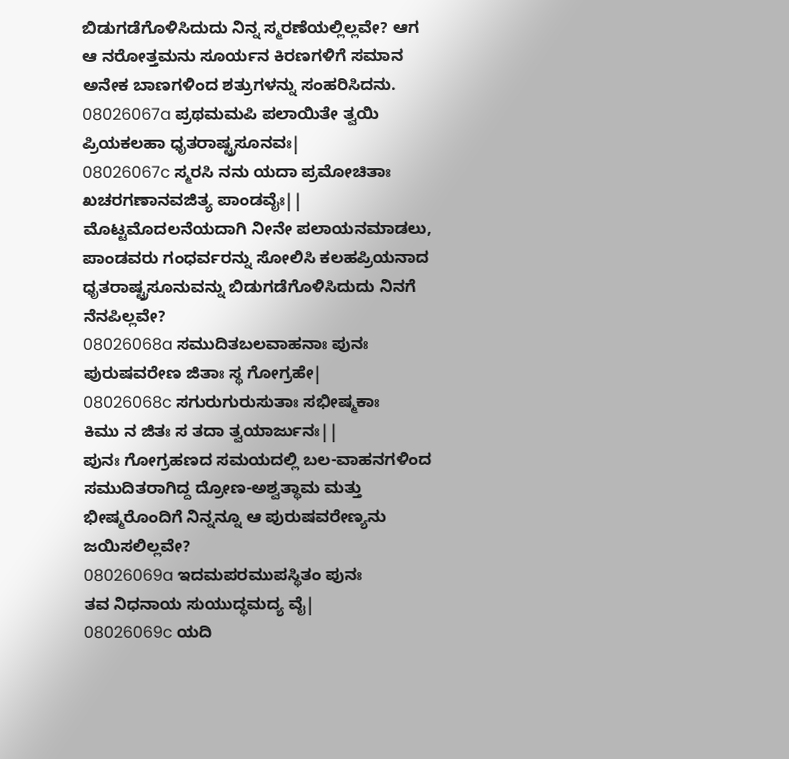ಬಿಡುಗಡೆಗೊಳಿಸಿದುದು ನಿನ್ನ ಸ್ಮರಣೆಯಲ್ಲಿಲ್ಲವೇ? ಆಗ ಆ ನರೋತ್ತಮನು ಸೂರ್ಯನ ಕಿರಣಗಳಿಗೆ ಸಮಾನ ಅನೇಕ ಬಾಣಗಳಿಂದ ಶತ್ರುಗಳನ್ನು ಸಂಹರಿಸಿದನು.
08026067a ಪ್ರಥಮಮಪಿ ಪಲಾಯಿತೇ ತ್ವಯಿ
ಪ್ರಿಯಕಲಹಾ ಧೃತರಾಷ್ಟ್ರಸೂನವಃ|
08026067c ಸ್ಮರಸಿ ನನು ಯದಾ ಪ್ರಮೋಚಿತಾಃ
ಖಚರಗಣಾನವಜಿತ್ಯ ಪಾಂಡವೈಃ||
ಮೊಟ್ಟಮೊದಲನೆಯದಾಗಿ ನೀನೇ ಪಲಾಯನಮಾಡಲು, ಪಾಂಡವರು ಗಂಧರ್ವರನ್ನು ಸೋಲಿಸಿ ಕಲಹಪ್ರಿಯನಾದ ಧೃತರಾಷ್ಟ್ರಸೂನುವನ್ನು ಬಿಡುಗಡೆಗೊಳಿಸಿದುದು ನಿನಗೆ ನೆನಪಿಲ್ಲವೇ?
08026068a ಸಮುದಿತಬಲವಾಹನಾಃ ಪುನಃ
ಪುರುಷವರೇಣ ಜಿತಾಃ ಸ್ಥ ಗೋಗ್ರಹೇ|
08026068c ಸಗುರುಗುರುಸುತಾಃ ಸಭೀಷ್ಮಕಾಃ
ಕಿಮು ನ ಜಿತಃ ಸ ತದಾ ತ್ವಯಾರ್ಜುನಃ||
ಪುನಃ ಗೋಗ್ರಹಣದ ಸಮಯದಲ್ಲಿ ಬಲ-ವಾಹನಗಳಿಂದ ಸಮುದಿತರಾಗಿದ್ದ ದ್ರೋಣ-ಅಶ್ವತ್ಥಾಮ ಮತ್ತು ಭೀಷ್ಮರೊಂದಿಗೆ ನಿನ್ನನ್ನೂ ಆ ಪುರುಷವರೇಣ್ಯನು ಜಯಿಸಲಿಲ್ಲವೇ?
08026069a ಇದಮಪರಮುಪಸ್ಥಿತಂ ಪುನಃ
ತವ ನಿಧನಾಯ ಸುಯುದ್ಧಮದ್ಯ ವೈ|
08026069c ಯದಿ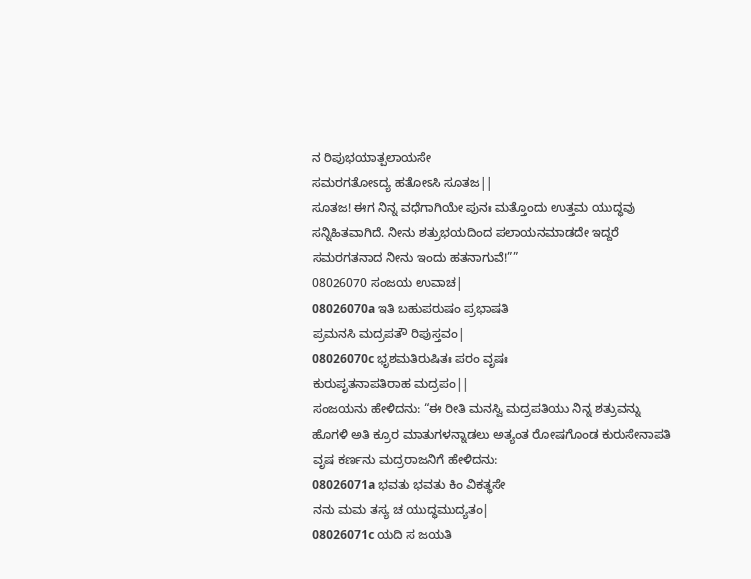ನ ರಿಪುಭಯಾತ್ಪಲಾಯಸೇ
ಸಮರಗತೋಽದ್ಯ ಹತೋಽಸಿ ಸೂತಜ||
ಸೂತಜ! ಈಗ ನಿನ್ನ ವಧೆಗಾಗಿಯೇ ಪುನಃ ಮತ್ತೊಂದು ಉತ್ತಮ ಯುದ್ಧವು ಸನ್ನಿಹಿತವಾಗಿದೆ. ನೀನು ಶತ್ರುಭಯದಿಂದ ಪಲಾಯನಮಾಡದೇ ಇದ್ದರೆ ಸಮರಗತನಾದ ನೀನು ಇಂದು ಹತನಾಗುವೆ!””
08026070 ಸಂಜಯ ಉವಾಚ|
08026070a ಇತಿ ಬಹುಪರುಷಂ ಪ್ರಭಾಷತಿ
ಪ್ರಮನಸಿ ಮದ್ರಪತೌ ರಿಪುಸ್ತವಂ|
08026070c ಭೃಶಮತಿರುಷಿತಃ ಪರಂ ವೃಷಃ
ಕುರುಪೃತನಾಪತಿರಾಹ ಮದ್ರಪಂ||
ಸಂಜಯನು ಹೇಳಿದನು: “ಈ ರೀತಿ ಮನಸ್ವಿ ಮದ್ರಪತಿಯು ನಿನ್ನ ಶತ್ರುವನ್ನು ಹೊಗಳಿ ಅತಿ ಕ್ರೂರ ಮಾತುಗಳನ್ನಾಡಲು ಅತ್ಯಂತ ರೋಷಗೊಂಡ ಕುರುಸೇನಾಪತಿ ವೃಷ ಕರ್ಣನು ಮದ್ರರಾಜನಿಗೆ ಹೇಳಿದನು:
08026071a ಭವತು ಭವತು ಕಿಂ ವಿಕತ್ಥಸೇ
ನನು ಮಮ ತಸ್ಯ ಚ ಯುದ್ಧಮುದ್ಯತಂ|
08026071c ಯದಿ ಸ ಜಯತಿ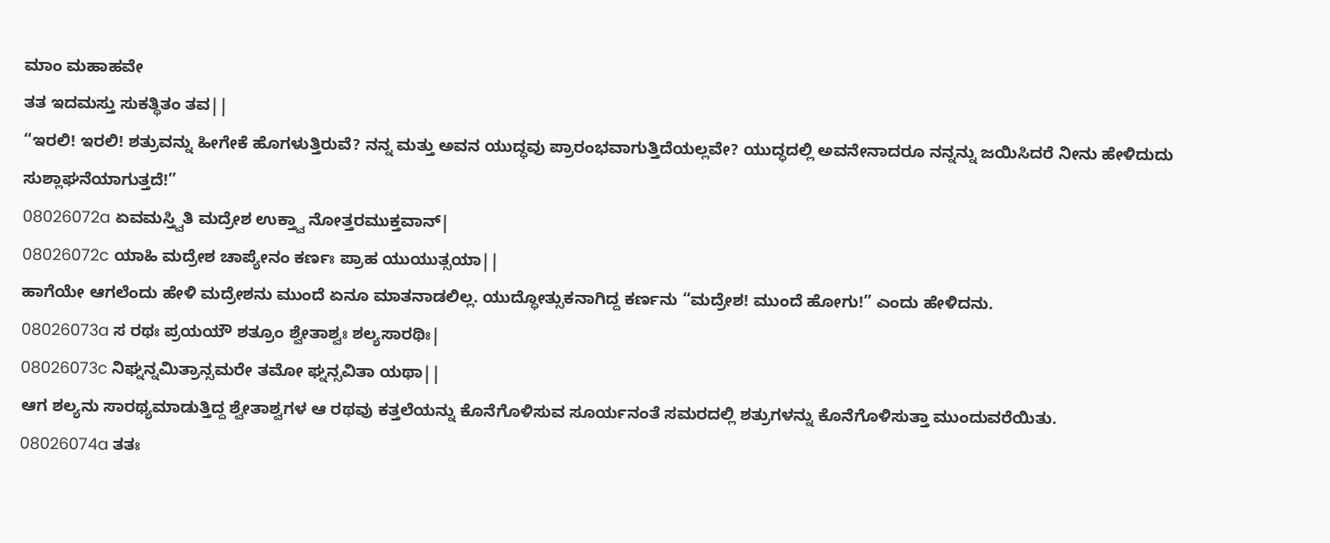ಮಾಂ ಮಹಾಹವೇ
ತತ ಇದಮಸ್ತು ಸುಕತ್ಥಿತಂ ತವ||
“ಇರಲಿ! ಇರಲಿ! ಶತ್ರುವನ್ನು ಹೀಗೇಕೆ ಹೊಗಳುತ್ತಿರುವೆ? ನನ್ನ ಮತ್ತು ಅವನ ಯುದ್ಧವು ಪ್ರಾರಂಭವಾಗುತ್ತಿದೆಯಲ್ಲವೇ? ಯುದ್ಧದಲ್ಲಿ ಅವನೇನಾದರೂ ನನ್ನನ್ನು ಜಯಿಸಿದರೆ ನೀನು ಹೇಳಿದುದು ಸುಶ್ಲಾಘನೆಯಾಗುತ್ತದೆ!”
08026072a ಏವಮಸ್ತ್ವಿತಿ ಮದ್ರೇಶ ಉಕ್ತ್ವಾ ನೋತ್ತರಮುಕ್ತವಾನ್|
08026072c ಯಾಹಿ ಮದ್ರೇಶ ಚಾಪ್ಯೇನಂ ಕರ್ಣಃ ಪ್ರಾಹ ಯುಯುತ್ಸಯಾ||
ಹಾಗೆಯೇ ಆಗಲೆಂದು ಹೇಳಿ ಮದ್ರೇಶನು ಮುಂದೆ ಏನೂ ಮಾತನಾಡಲಿಲ್ಲ. ಯುದ್ಧೋತ್ಸುಕನಾಗಿದ್ದ ಕರ್ಣನು “ಮದ್ರೇಶ! ಮುಂದೆ ಹೋಗು!” ಎಂದು ಹೇಳಿದನು.
08026073a ಸ ರಥಃ ಪ್ರಯಯೌ ಶತ್ರೂಂ ಶ್ವೇತಾಶ್ವಃ ಶಲ್ಯಸಾರಥಿಃ|
08026073c ನಿಘ್ನನ್ನಮಿತ್ರಾನ್ಸಮರೇ ತಮೋ ಘ್ನನ್ಸವಿತಾ ಯಥಾ||
ಆಗ ಶಲ್ಯನು ಸಾರಥ್ಯಮಾಡುತ್ತಿದ್ದ ಶ್ವೇತಾಶ್ವಗಳ ಆ ರಥವು ಕತ್ತಲೆಯನ್ನು ಕೊನೆಗೊಳಿಸುವ ಸೂರ್ಯನಂತೆ ಸಮರದಲ್ಲಿ ಶತ್ರುಗಳನ್ನು ಕೊನೆಗೊಳಿಸುತ್ತಾ ಮುಂದುವರೆಯಿತು.
08026074a ತತಃ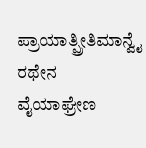ಪ್ರಾಯಾತ್ಪ್ರೀತಿಮಾನ್ವೈ ರಥೇನ
ವೈಯಾಘ್ರೇಣ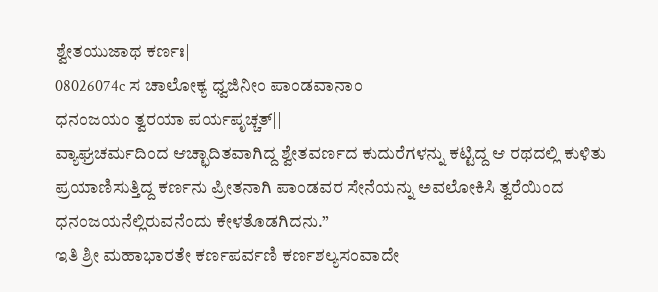ಶ್ವೇತಯುಜಾಥ ಕರ್ಣಃ|
08026074c ಸ ಚಾಲೋಕ್ಯ ಧ್ವಜಿನೀಂ ಪಾಂಡವಾನಾಂ
ಧನಂಜಯಂ ತ್ವರಯಾ ಪರ್ಯಪೃಚ್ಚತ್||
ವ್ಯಾಘ್ರಚರ್ಮದಿಂದ ಆಚ್ಛಾದಿತವಾಗಿದ್ದ ಶ್ವೇತವರ್ಣದ ಕುದುರೆಗಳನ್ನು ಕಟ್ಟಿದ್ದ ಆ ರಥದಲ್ಲಿ ಕುಳಿತು ಪ್ರಯಾಣಿಸುತ್ತಿದ್ದ ಕರ್ಣನು ಪ್ರೀತನಾಗಿ ಪಾಂಡವರ ಸೇನೆಯನ್ನು ಅವಲೋಕಿಸಿ ತ್ವರೆಯಿಂದ ಧನಂಜಯನೆಲ್ಲಿರುವನೆಂದು ಕೇಳತೊಡಗಿದನು.”
ಇತಿ ಶ್ರೀ ಮಹಾಭಾರತೇ ಕರ್ಣಪರ್ವಣಿ ಕರ್ಣಶಲ್ಯಸಂವಾದೇ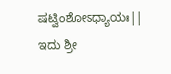ಷಟ್ವಿಂಶೋಽಧ್ಯಾಯಃ||
ಇದು ಶ್ರೀ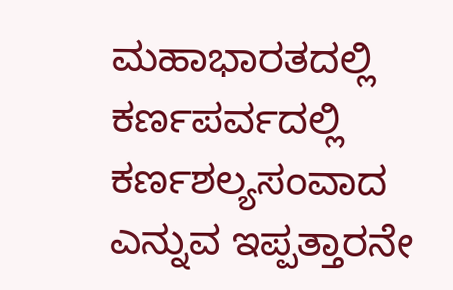ಮಹಾಭಾರತದಲ್ಲಿ ಕರ್ಣಪರ್ವದಲ್ಲಿ ಕರ್ಣಶಲ್ಯಸಂವಾದ ಎನ್ನುವ ಇಪ್ಪತ್ತಾರನೇ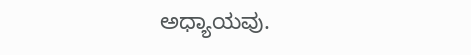ಅಧ್ಯಾಯವು.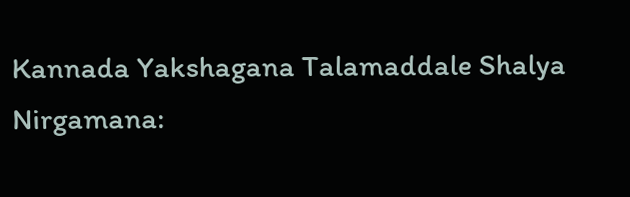Kannada Yakshagana Talamaddale Shalya Nirgamana: